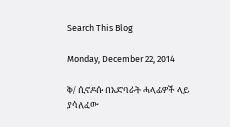Search This Blog

Monday, December 22, 2014

ቅ/ ሲኖዶሱ በአድባራት ሓላፊዎች ላይ ያሳለፈው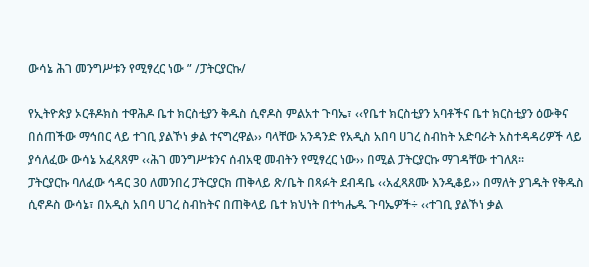ውሳኔ ሕገ መንግሥቱን የሚፃረር ነው ” /ፓትርያርኩ/

የኢትዮጵያ ኦርቶዶክስ ተዋሕዶ ቤተ ክርስቲያን ቅዱስ ሲኖዶስ ምልአተ ጉባኤ፣ ‹‹የቤተ ክርስቲያን አባቶችና ቤተ ክርስቲያን ዕውቅና በሰጠችው ማኅበር ላይ ተገቢ ያልኾነ ቃል ተናግረዋል›› ባላቸው አንዳንድ የአዲስ አበባ ሀገረ ስብከት አድባራት አስተዳዳሪዎች ላይ ያሳለፈው ውሳኔ አፈጻጸም ‹‹ሕገ መንግሥቱንና ሰብአዊ መብትን የሚፃረር ነው›› በሚል ፓትርያርኩ ማገዳቸው ተገለጸ፡፡
ፓትርያርኩ ባለፈው ኅዳር 30 ለመንበረ ፓትርያርክ ጠቅላይ ጽ/ቤት በጻፉት ደብዳቤ ‹‹አፈጻጸሙ እንዲቆይ›› በማለት ያገዱት የቅዱስ ሲኖዶስ ውሳኔ፣ በአዲስ አበባ ሀገረ ስብከትና በጠቅላይ ቤተ ክህነት በተካሔዱ ጉባኤዎች÷ ‹‹ተገቢ ያልኾነ ቃል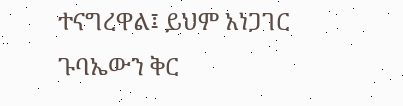ተናግረዋል፤ ይህም አነጋገር ጉባኤውን ቅር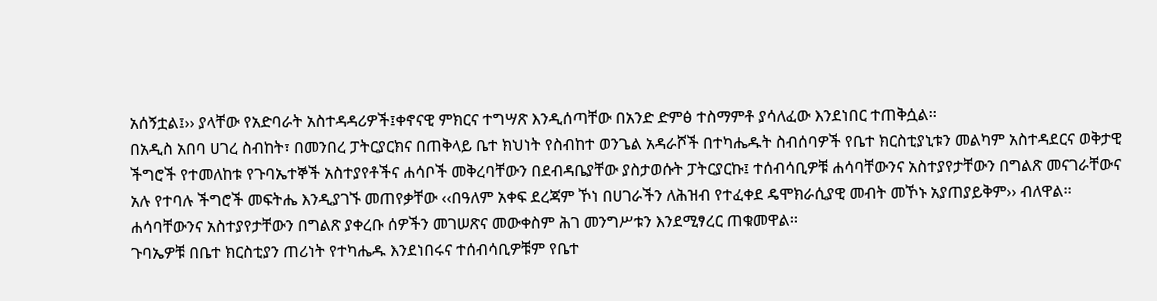አሰኝቷል፤›› ያላቸው የአድባራት አስተዳዳሪዎች፤ቀኖናዊ ምክርና ተግሣጽ እንዲሰጣቸው በአንድ ድምፅ ተስማምቶ ያሳለፈው እንደነበር ተጠቅሷል፡፡
በአዲስ አበባ ሀገረ ስብከት፣ በመንበረ ፓትርያርክና በጠቅላይ ቤተ ክህነት የስብከተ ወንጌል አዳራሾች በተካሔዱት ስብሰባዎች የቤተ ክርስቲያኒቱን መልካም አስተዳደርና ወቅታዊ ችግሮች የተመለከቱ የጉባኤተኞች አስተያየቶችና ሐሳቦች መቅረባቸውን በደብዳቤያቸው ያስታወሱት ፓትርያርኩ፤ ተሰብሳቢዎቹ ሐሳባቸውንና አስተያየታቸውን በግልጽ መናገራቸውና አሉ የተባሉ ችግሮች መፍትሔ እንዲያገኙ መጠየቃቸው ‹‹በዓለም አቀፍ ደረጃም ኾነ በሀገራችን ለሕዝብ የተፈቀደ ዴሞክራሲያዊ መብት መኾኑ አያጠያይቅም›› ብለዋል፡፡ ሐሳባቸውንና አስተያየታቸውን በግልጽ ያቀረቡ ሰዎችን መገሠጽና መውቀስም ሕገ መንግሥቱን እንደሚፃረር ጠቁመዋል፡፡
ጉባኤዎቹ በቤተ ክርስቲያን ጠሪነት የተካሔዱ እንደነበሩና ተሰብሳቢዎቹም የቤተ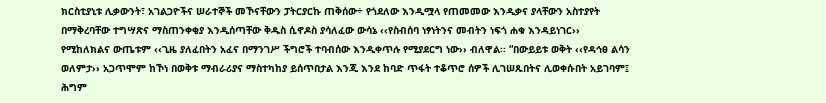ክርስቲያኒቱ ሊቃውንት፣ አገልጋዮችና ሠራተኞች መኾናቸውን ፓትርያርኩ ጠቅሰው÷ የጎደለው እንዲሟላ የጠመመው እንዲቃና ያላቸውን አስተያየት በማቅረባቸው ተግሣጽና ማስጠንቀቂያ እንዲሰጣቸው ቅዱስ ሲኖዶስ ያሳለፈው ውሳኔ ‹‹የስብሰባ ነፃነትንና መብትን ነፍጎ ሐቁ እንዳይነገር›› የሚከለክልና ውጤቱም ‹‹ጊዜ ያለፈበትን አፈና በማንገሥ ችግሮች ተባብሰው እንዲቀጥሉ የሚያደርግ ነው›› ብለዋል፡፡ “በውይይቱ ወቅት ‹‹የዳኅፀ ልሳን ወለምታ›› አጋጥሞም ከኾነ በወቅቱ ማብራሪያና ማስተካከያ ይሰጥበታል እንጂ እንደ ከባድ ጥፋት ተቆጥሮ ሰዎች ሊገሠጹበትና ሊወቀሱበት አይገባም፤ ሕግም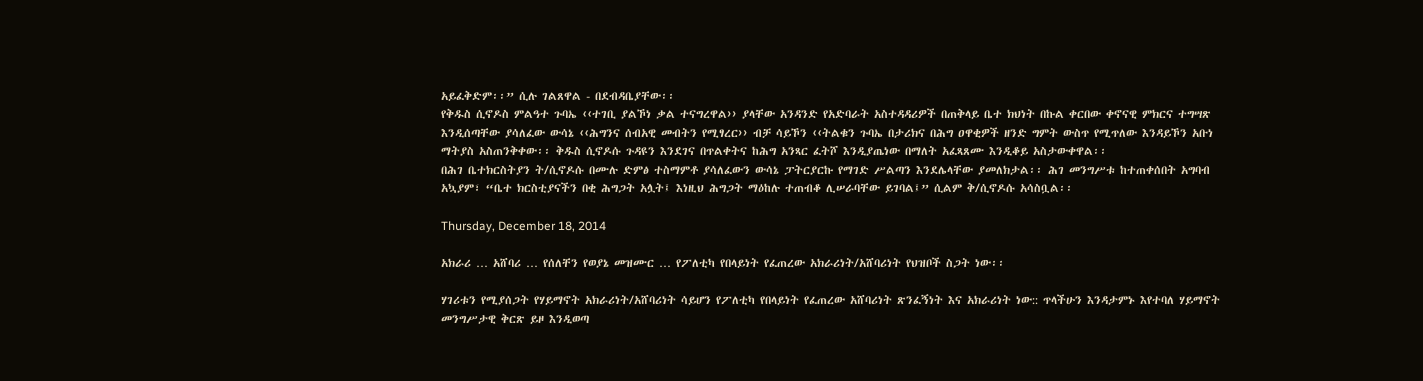አይፈቅድም፡፡” ሲሉ ገልጸዋል - በደብዳቤያቸው፡፡
የቅዱስ ሲኖዶስ ምልዓተ ጉባኤ ‹‹ተገቢ ያልኾነ ቃል ተናግረዋል›› ያላቸው አንዳንድ የአድባራት አስተዳዳሪዎች በጠቅላይ ቤተ ክህነት በኩል ቀርበው ቀኖናዊ ምክርና ተግሣጽ እንዲሰጣቸው ያሳለፈው ውሳኔ ‹‹ሕግንና ሰብአዊ መብትን የሚፃረር›› ብቻ ሳይኾን ‹‹ትልቁን ጉባኤ በታሪክና በሕግ ዐዋቂዎች ዘንድ ግምት ውስጥ የሚጥለው እንዳይኾን አቡነ ማትያስ አስጠንቅቀው፡፡ ቅዱስ ሲኖዶሱ ጉዳዩን እንደገና በጥልቀትና ከሕግ አንጻር ፈትሾ እንዲያጤነው በማለት አፈጻጸሙ እንዲቆይ አስታውቀዋል፡፡
በሕገ ቤተክርስትያን ት/ሲኖዶሱ በሙሉ ድምፅ ተስማምቶ ያሳለፈውን ውሳኔ ፓትርያርኩ የማገድ ሥልጣን እንደሌላቸው ያመለክታል፡፡ ሕገ መንግሥቱ ከተጠቀሰበት አግባብ አኳያም፣ “ቤተ ክርስቲያናችን በቂ ሕግጋት አሏት፤ እነዚህ ሕግጋት ማዕከሉ ተጠብቆ ሊሠራባቸው ይገባል፤” ሲልም ቅ/ሲኖዶሱ አሳስቧል፡፡

Thursday, December 18, 2014

አክራሪ … አሸባሪ … የሰለቸን የወያኔ መዝሙር … የፖለቲካ የበላይነት የፈጠረው አክራሪነት/አሸባሪነት የህዝቦች ስጋት ነው፡፡

ሃገሪቱን የሚያሰጋት የሃይማኖት አክራሪነት/አሸባሪነት ሳይሆን የፖለቲካ የበላይነት የፈጠረው አሸባሪነት ጽንፈኝነት እና አክራሪነት ነው:: ጥላችሁን እንዳታምኑ እየተባለ ሃይማኖት መንግሥታዊ ቅርጽ ይዞ እንዲወጣ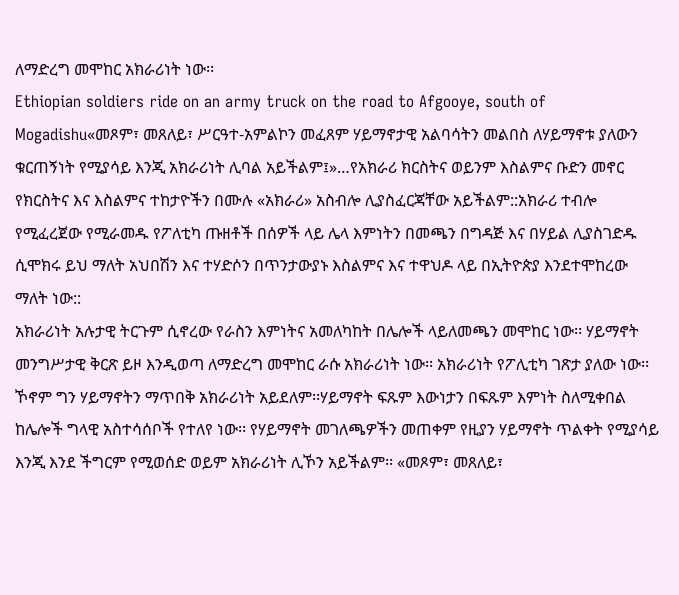ለማድረግ መሞከር አክራሪነት ነው፡፡
Ethiopian soldiers ride on an army truck on the road to Afgooye, south of Mogadishu«መጾም፣ መጸለይ፣ ሥርዓተ-አምልኮን መፈጸም ሃይማኖታዊ አልባሳትን መልበስ ለሃይማኖቱ ያለውን ቁርጠኝነት የሚያሳይ እንጂ አክራሪነት ሊባል አይችልም፤»…የአክራሪ ክርስትና ወይንም እስልምና ቡድን መኖር የክርስትና እና እስልምና ተከታዮችን በሙሉ «አክራሪ» አስብሎ ሊያስፈርጃቸው አይችልም::አክራሪ ተብሎ የሚፈረጀው የሚራመዱ የፖለቲካ ጡዘቶች በሰዎች ላይ ሌላ እምነትን በመጫን በግዳጅ እና በሃይል ሊያስገድዱ ሲሞክሩ ይህ ማለት አህበሽን እና ተሃድሶን በጥንታውያኑ እስልምና እና ተዋህዶ ላይ በኢትዮጵያ እንደተሞከረው ማለት ነው::
አክራሪነት አሉታዊ ትርጉም ሲኖረው የራስን እምነትና አመለካከት በሌሎች ላይለመጫን መሞከር ነው፡፡ ሃይማኖት መንግሥታዊ ቅርጽ ይዞ እንዲወጣ ለማድረግ መሞከር ራሱ አክራሪነት ነው፡፡ አክራሪነት የፖሊቲካ ገጽታ ያለው ነው፡፡ ኾኖም ግን ሃይማኖትን ማጥበቅ አክራሪነት አይደለም፡፡ሃይማኖት ፍጹም እውነታን በፍጹም እምነት ስለሚቀበል ከሌሎች ግላዊ አስተሳሰቦች የተለየ ነው፡፡ የሃይማኖት መገለጫዎችን መጠቀም የዚያን ሃይማኖት ጥልቀት የሚያሳይ እንጂ እንደ ችግርም የሚወሰድ ወይም አክራሪነት ሊኾን አይችልም፡፡ «መጾም፣ መጸለይ፣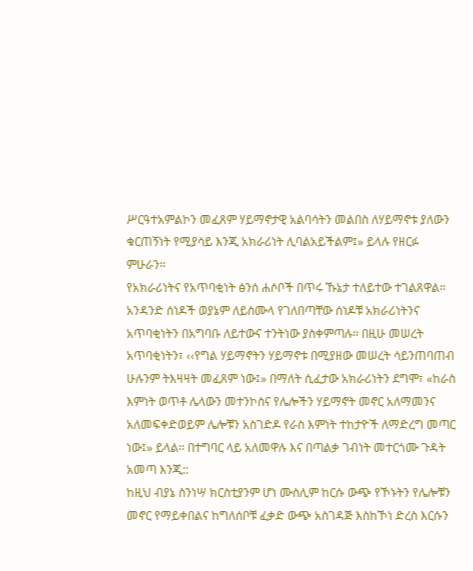ሥርዓተአምልኮን መፈጸም ሃይማኖታዊ አልባሳትን መልበስ ለሃይማኖቱ ያለውን ቁርጠኝነት የሚያሳይ እንጂ አክራሪነት ሊባልአይችልም፤» ይላሉ የዘርፉ ምሁራን፡፡
የአክራሪነትና የአጥባቂነት ፅንሰ ሐሶቦች በጥሩ ኹኔታ ተለይተው ተገልጸዋል፡፡ አንዳንድ ሰነዶች ወያኔም ለይስሙላ የገለበጣቸው ሰነዶቹ አክራሪነትንና አጥባቂነትን በአግባቡ ለይተውና ተንትነው ያስቀምጣሉ፡፡ በዚሁ መሠረት አጥባቂነትን፣ ‹‹የግል ሃይማኖትን ሃይማኖቱ በሚያዘው መሠረት ሳይንጠባጠብ ሁሉንም ትእዛዛት መፈጸም ነው፤» በማለት ሲፈታው አክራሪነትን ደግሞ፣ «ከራስ እምነት ወጥቶ ሌላውን መተንኮስና የሌሎችን ሃይማኖት መኖር አለማመንና አለመፍቀድወይም ሌሎቹን አስገድዶ የራስ እምነት ተከታዮች ለማድረግ መጣር ነው፤» ይላል፡፡ በተግባር ላይ አለመዋሉ እና በጣልቃ ገብነት መተርጎሙ ጉዳት አመጣ እንጂ::
ከዚህ ብያኔ ስንነሣ ክርስቲያንም ሆነ ሙስሊም ከርሱ ውጭ የኾኑትን የሌሎቹን መኖር የማይቀበልና ከግለሰቦቹ ፈቃድ ውጭ አስገዳጅ እስከኾነ ድረስ እርሱን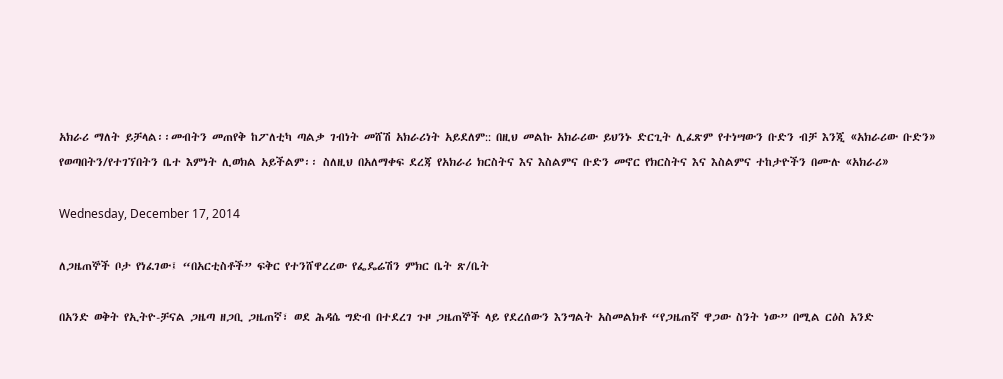አክራሪ ማለት ይቻላል፡፡መብትን መጠየቅ ከፖለቲካ ጣልቃ ገብነት መሸሽ አክራሪነት አይደለም:: በዚህ መልኩ አክራሪው ይህንኑ ድርጊት ሊፈጽም የተነሣውን ቡድን ብቻ እንጂ «አክራሪው ቡድን» የወጣበትን/የተገኘበትን ቤተ እምነት ሊወክል አይችልም፡፡ ስለዚህ በአለማቀፍ ደረጃ የአክራሪ ክርስትና እና እስልምና ቡድን መኖር የክርስትና እና እስልምና ተከታዮችን በሙሉ «አክራሪ»

Wednesday, December 17, 2014

ለጋዜጠኞች ቦታ የነፈገው፤ “በአርቲስቶች” ፍቅር የተንሸዋረረው የፌዴሬሽን ምክር ቤት ጽ/ቤት

በአንድ ወቅት የኢትዮ-ቻናል ጋዜጣ ዘጋቢ ጋዜጠኛ፣ ወደ ሕዳሴ ግድብ በተደረገ ጉዞ ጋዜጠኞች ላይ የደረሰውን እንግልት አስመልክቶ “የጋዜጠኛ ዋጋው ስንት ነው” በሚል ርዕስ አንድ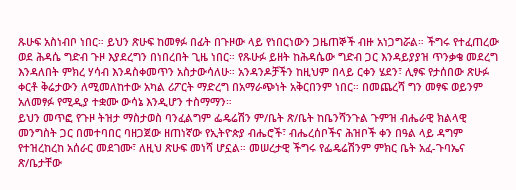ጹሁፍ አስነብቦ ነበር። ይህን ጽሁፍ ከመፃፉ በፊት በጉዞው ላይ የነበርነውን ጋዜጠኞች ብዙ አነጋግሯል። ችግሩ የተፈጠረው ወደ ሕዳሴ ግድብ ጉዞ እያደረግን በነበረበት ጊዜ ነበር። የጹሁፉ ይዘት ከሕዳሴው ግድብ ጋር እንዳይያያዝ ጥንቃቄ መደረግ እንዳለበት ምክረ ሃሳብ እንዳስቀመጥን አስታውሳለሁ። አንዳንዶቻችን ከዚህም በላይ ርቀን ሄደን፣ ሊፃፍ የታሰበው ጽሁፉ ቀርቶ ቅሬታውን ለሚመለከተው አካል ሪፖርት ማድረግ በአማራጭነት አቅርበንም ነበር። በመጨረሻ ግን መፃፍ ወይንም አለመፃፉ የሚዲያ ተቋሙ ውሳኔ እንዲሆን ተስማማን።
ይህን መጥፎ የጉዞ ትዝታ ማስታወስ ባንፈልግም ፌዴሬሽን ም/ቤት ጽ/ቤት ከቤንሻንጉል ጉምዝ ብሔራዊ ክልላዊ መንግስት ጋር በመተባበር ባዘጋጀው ዘጠነኛው የኢትዮጵያ ብሔሮች፣ ብሔረሰቦችና ሕዝቦች ቀን በዓል ላይ ዳግም የተዝረከረከ አሰራር መደገሙ፣ ለዚህ ጽሁፍ መነሻ ሆኗል። መሠረታዊ ችግሩ የፌዴሬሽንም ምክር ቤት አፈ-ጉባኤና ጽ/ቤታቸው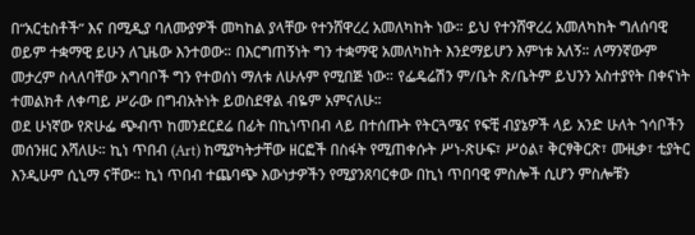በ“አርቲስቶች” እና በሚዲያ ባለሙያዎች መካከል ያላቸው የተንሸዋረረ አመለካከት ነው። ይህ የተንሸዋረረ አመለካከት ግለሰባዊ ወይም ተቋማዊ ይሁን ለጊዜው እንተወው። በእርግጠኝነት ግን ተቋማዊ አመለካከት እንደማይሆን እምነቱ አለኝ። ለማንኛውም መታረም ስላለባቸው አግባቦች ግን የተወሰነ ማለቱ ለሁሉም የሚበጅ ነው። የፌዴሬሽን ም/ቤት ጽ/ቤትም ይህንን አስተያየት በቀናነት ተመልክቶ ለቀጣይ ሥራው በግብአትነት ይወስደዋል ብዬም አምናለሁ።
ወደ ሁነኛው የጽሁፌ ጭብጥ ከመንደርደሬ በፊት በኪነጥበብ ላይ በተሰጡት የትርጓሜና የፍቺ ብያኔዎች ላይ አንድ ሁለት ኀሳቦችን መሰንዘር እሻለሁ። ኪነ ጥበብ (Art) ከሚያካትታቸው ዘርፎች በስፋት የሚጠቀሱት ሥነ-ጽሁፍ፣ ሥዕል፣ ቅርፃቅርጽ፣ ሙዚቃ፣ ቲያትር እንዲሁም ሲኒማ ናቸው። ኪነ ጥበብ ተጨባጭ እውነታዎችን የሚያንጸባርቀው በኪነ ጥበባዊ ምስሎች ሲሆን ምስሎቹን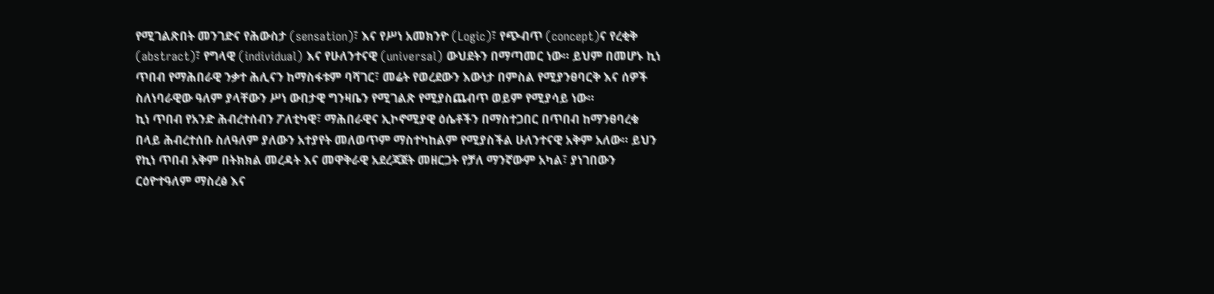የሚገልጽበት መንገድና የሕውስታ (sensation)፣ እና የሥነ አመክንዮ (Logic)፣ የጭብጥ (concept)ና የረቂቅ (abstract)፣ የግላዊ (individual) እና የሁለንተናዊ (universal) ውህደትን በማጣመር ነው። ይህም በመሆኑ ኪነ ጥበብ የማሕበራዊ ንቃተ ሕሊናን ከማስፋቱም ባሻገር፣ መሬት የወረደውን እውነታ በምስል የሚያንፀባርቅ እና ሰዎች ስለነባራዊው ዓለም ያላቸውን ሥነ ውበታዊ ግንዛቤን የሚገልጽ የሚያስጨብጥ ወይም የሚያሳይ ነው።
ኪነ ጥበብ የአንድ ሕብረተሰብን ፖለቲካዊ፣ ማሕበራዊና ኢኮኖሚያዊ ዕሴቶችን በማስተጋበር በጥበብ ከማንፀባረቁ በላይ ሕብረተሰቡ ስለዓለም ያለውን አተያየት መለወጥም ማስተካከልም የሚያስችል ሁለንተናዊ አቅም አለው። ይህን የኪነ ጥበብ አቅም በትክክል መረዳት እና መዋቅራዊ አደረጃጀት መዘርጋት የቻለ ማንኛውም አካል፣ ያነገበውን ርዕዮተዓለም ማስረፅ እና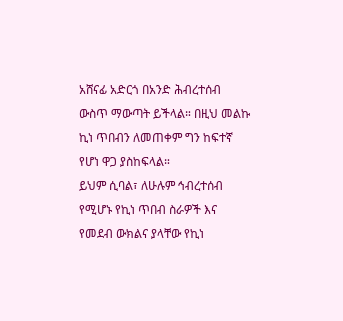አሸናፊ አድርጎ በአንድ ሕብረተሰብ ውስጥ ማውጣት ይችላል። በዚህ መልኩ ኪነ ጥበብን ለመጠቀም ግን ከፍተኛ የሆነ ዋጋ ያስከፍላል።
ይህም ሲባል፣ ለሁሉም ኅብረተሰብ የሚሆኑ የኪነ ጥበብ ስራዎች እና የመደብ ውክልና ያላቸው የኪነ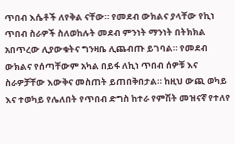ጥበብ እሴቶች ለየቅል ናቸው። የመደብ ውክልና ያላቸው የኪነ ጥበብ ስራዎች ስለወከሉት መደብ ምንነት ማንነት በትክክል አበጥረው ሊያውቁትና ግንዛቤ ሊጨብጡ ይገባል። የመደብ ውክልና የሰጣቸውም አካል በይፋ ለኪነ ጥበብ ሰዎቹ እና ስራዎቻቸው እውቅና መስጠት ይጠበቅበታል። ከዚህ ውጪ ወካይ እና ተወካይ የሌለበት የጥበብ ድግስ ከተራ የምሽት መዝናኛ የተለየ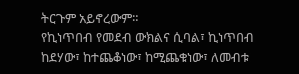ትርጉም አይኖረውም።
የኪነጥበብ የመደብ ውክልና ሲባል፣ ኪነጥበብ ከደሃው፣ ከተጨቆነው፣ ከሚጨቁነው፣ ለመብቱ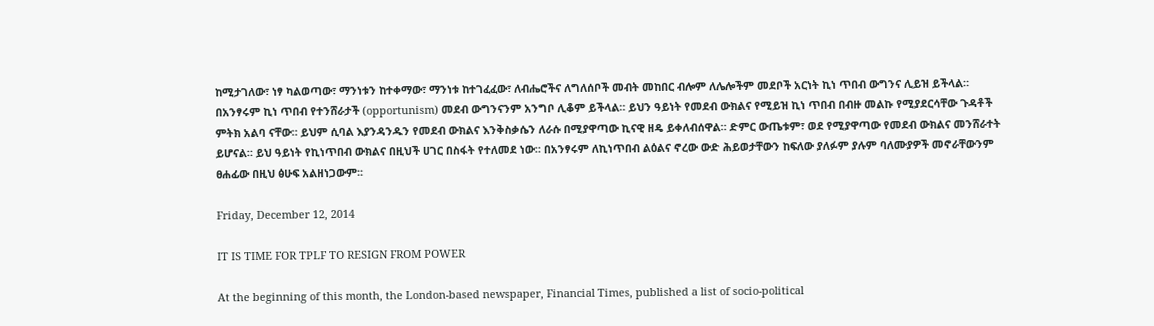ከሚታገለው፣ ነፃ ካልወጣው፣ ማንነቱን ከተቀማው፣ ማንነቱ ከተገፈፈው፣ ለብሔሮችና ለግለሰቦች መብት መከበር ብሎም ለሌሎችም መደቦች አርነት ኪነ ጥበብ ውግንና ሊይዝ ይችላል። በአንፃሩም ኪነ ጥበብ የተንሸራታች (opportunism) መደብ ውግንናንም አንግቦ ሊቆም ይችላል። ይህን ዓይነት የመደብ ውክልና የሚይዝ ኪነ ጥበብ በብዙ መልኩ የሚያደርሳቸው ጉዳቶች ምትክ አልባ ናቸው። ይህም ሲባል እያንዳንዱን የመደብ ውክልና እንቅስቃሴን ለራሱ በሚያዋጣው ኪናዊ ዘዴ ይቀለብሰዋል። ድምር ውጤቱም፣ ወደ የሚያዋጣው የመደብ ውክልና መንሸራተት ይሆናል። ይህ ዓይነት የኪነጥበብ ውክልና በዚህች ሀገር በስፋት የተለመደ ነው። በአንፃሩም ለኪነጥበብ ልዕልና ኖረው ውድ ሕይወታቸውን ከፍለው ያለፉም ያሉም ባለሙያዎች መኖራቸውንም ፀሐፊው በዚህ ፅሁፍ አልዘነጋውም፡፡

Friday, December 12, 2014

IT IS TIME FOR TPLF TO RESIGN FROM POWER

At the beginning of this month, the London-based newspaper, Financial Times, published a list of socio-political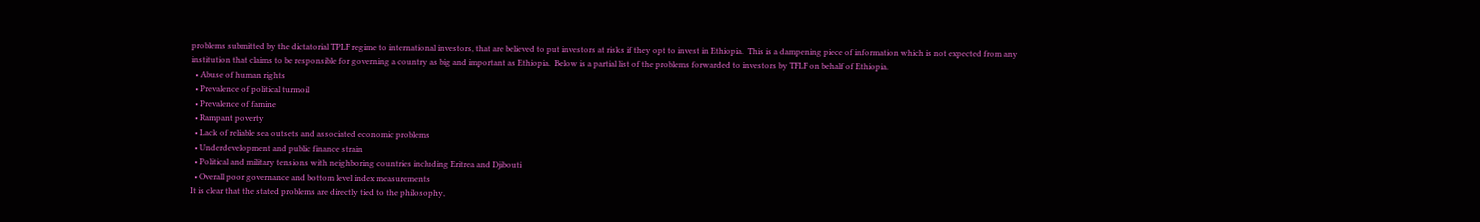problems submitted by the dictatorial TPLF regime to international investors, that are believed to put investors at risks if they opt to invest in Ethiopia.  This is a dampening piece of information which is not expected from any institution that claims to be responsible for governing a country as big and important as Ethiopia.  Below is a partial list of the problems forwarded to investors by TFLF on behalf of Ethiopia.
  • Abuse of human rights
  • Prevalence of political turmoil
  • Prevalence of famine
  • Rampant poverty
  • Lack of reliable sea outsets and associated economic problems
  • Underdevelopment and public finance strain
  • Political and military tensions with neighboring countries including Eritrea and Djibouti
  • Overall poor governance and bottom level index measurements
It is clear that the stated problems are directly tied to the philosophy,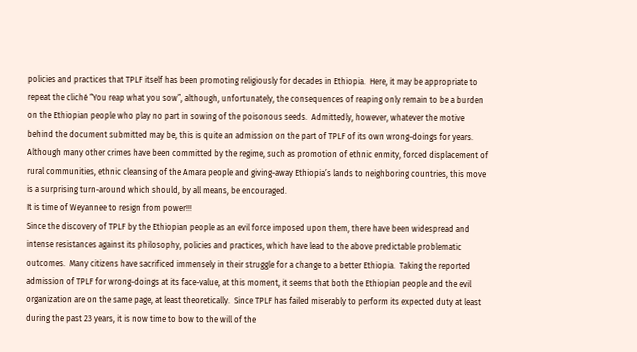policies and practices that TPLF itself has been promoting religiously for decades in Ethiopia.  Here, it may be appropriate to repeat the cliché “You reap what you sow”, although, unfortunately, the consequences of reaping only remain to be a burden on the Ethiopian people who play no part in sowing of the poisonous seeds.  Admittedly, however, whatever the motive behind the document submitted may be, this is quite an admission on the part of TPLF of its own wrong-doings for years.  Although many other crimes have been committed by the regime, such as promotion of ethnic enmity, forced displacement of rural communities, ethnic cleansing of the Amara people and giving-away Ethiopia’s lands to neighboring countries, this move is a surprising turn-around which should, by all means, be encouraged.
It is time of Weyannee to resign from power!!!
Since the discovery of TPLF by the Ethiopian people as an evil force imposed upon them, there have been widespread and intense resistances against its philosophy, policies and practices, which have lead to the above predictable problematic outcomes.  Many citizens have sacrificed immensely in their struggle for a change to a better Ethiopia.  Taking the reported admission of TPLF for wrong-doings at its face-value, at this moment, it seems that both the Ethiopian people and the evil organization are on the same page, at least theoretically.  Since TPLF has failed miserably to perform its expected duty at least during the past 23 years, it is now time to bow to the will of the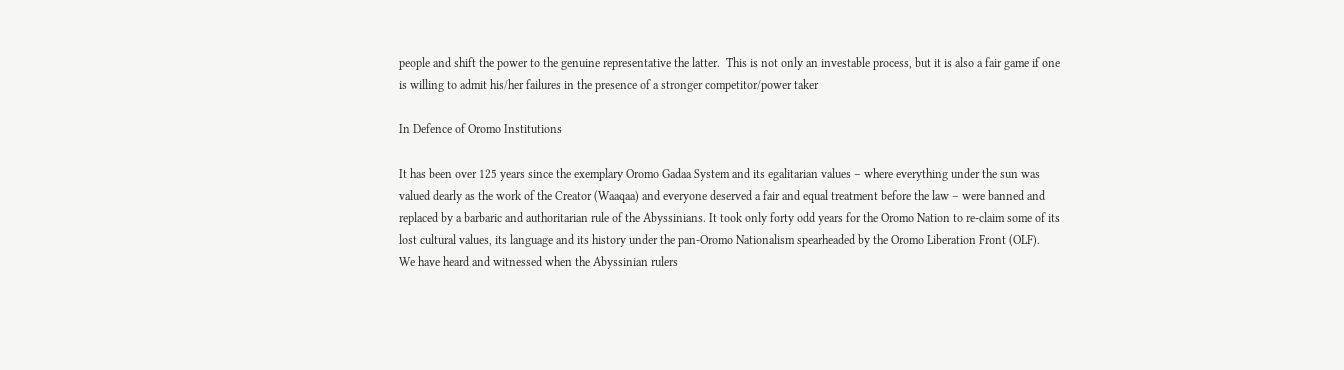people and shift the power to the genuine representative the latter.  This is not only an investable process, but it is also a fair game if one is willing to admit his/her failures in the presence of a stronger competitor/power taker

In Defence of Oromo Institutions

It has been over 125 years since the exemplary Oromo Gadaa System and its egalitarian values – where everything under the sun was valued dearly as the work of the Creator (Waaqaa) and everyone deserved a fair and equal treatment before the law – were banned and replaced by a barbaric and authoritarian rule of the Abyssinians. It took only forty odd years for the Oromo Nation to re-claim some of its lost cultural values, its language and its history under the pan-Oromo Nationalism spearheaded by the Oromo Liberation Front (OLF).
We have heard and witnessed when the Abyssinian rulers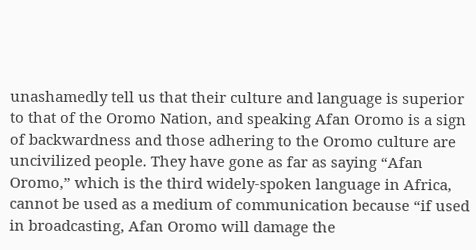unashamedly tell us that their culture and language is superior to that of the Oromo Nation, and speaking Afan Oromo is a sign of backwardness and those adhering to the Oromo culture are uncivilized people. They have gone as far as saying “Afan Oromo,” which is the third widely-spoken language in Africa, cannot be used as a medium of communication because “if used in broadcasting, Afan Oromo will damage the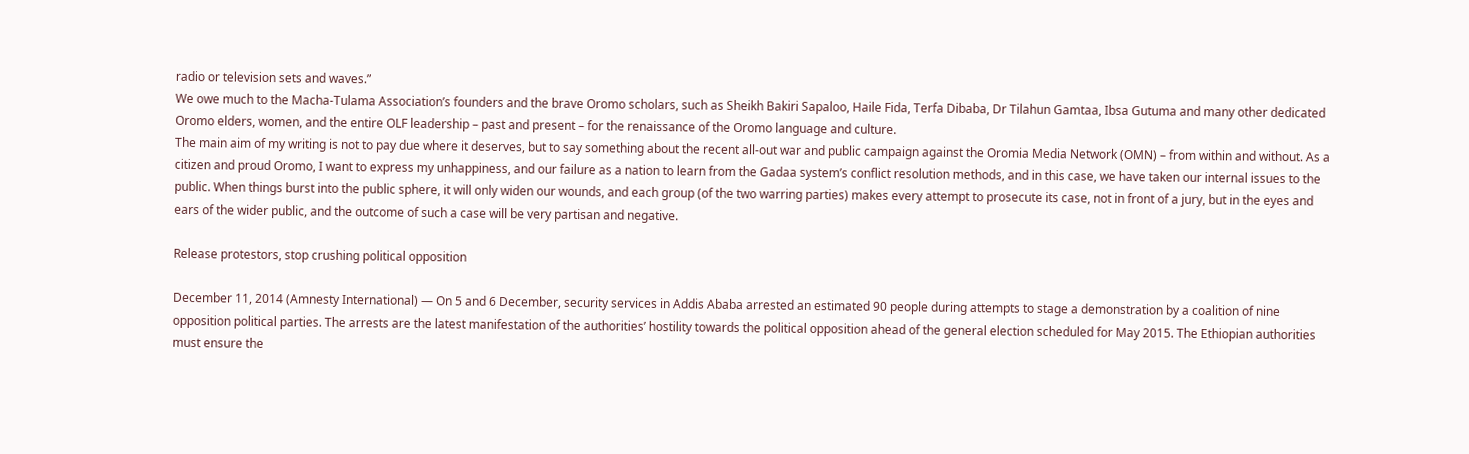radio or television sets and waves.”
We owe much to the Macha-Tulama Association’s founders and the brave Oromo scholars, such as Sheikh Bakiri Sapaloo, Haile Fida, Terfa Dibaba, Dr Tilahun Gamtaa, Ibsa Gutuma and many other dedicated Oromo elders, women, and the entire OLF leadership – past and present – for the renaissance of the Oromo language and culture.
The main aim of my writing is not to pay due where it deserves, but to say something about the recent all-out war and public campaign against the Oromia Media Network (OMN) – from within and without. As a citizen and proud Oromo, I want to express my unhappiness, and our failure as a nation to learn from the Gadaa system’s conflict resolution methods, and in this case, we have taken our internal issues to the public. When things burst into the public sphere, it will only widen our wounds, and each group (of the two warring parties) makes every attempt to prosecute its case, not in front of a jury, but in the eyes and ears of the wider public, and the outcome of such a case will be very partisan and negative.

Release protestors, stop crushing political opposition

December 11, 2014 (Amnesty International) — On 5 and 6 December, security services in Addis Ababa arrested an estimated 90 people during attempts to stage a demonstration by a coalition of nine opposition political parties. The arrests are the latest manifestation of the authorities’ hostility towards the political opposition ahead of the general election scheduled for May 2015. The Ethiopian authorities must ensure the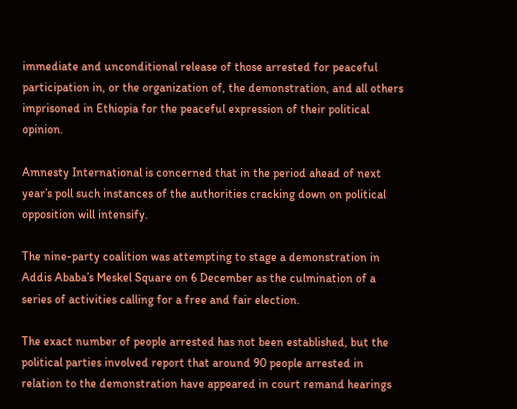immediate and unconditional release of those arrested for peaceful participation in, or the organization of, the demonstration, and all others imprisoned in Ethiopia for the peaceful expression of their political opinion.

Amnesty International is concerned that in the period ahead of next year’s poll such instances of the authorities cracking down on political opposition will intensify.

The nine-party coalition was attempting to stage a demonstration in Addis Ababa’s Meskel Square on 6 December as the culmination of a series of activities calling for a free and fair election.

The exact number of people arrested has not been established, but the political parties involved report that around 90 people arrested in relation to the demonstration have appeared in court remand hearings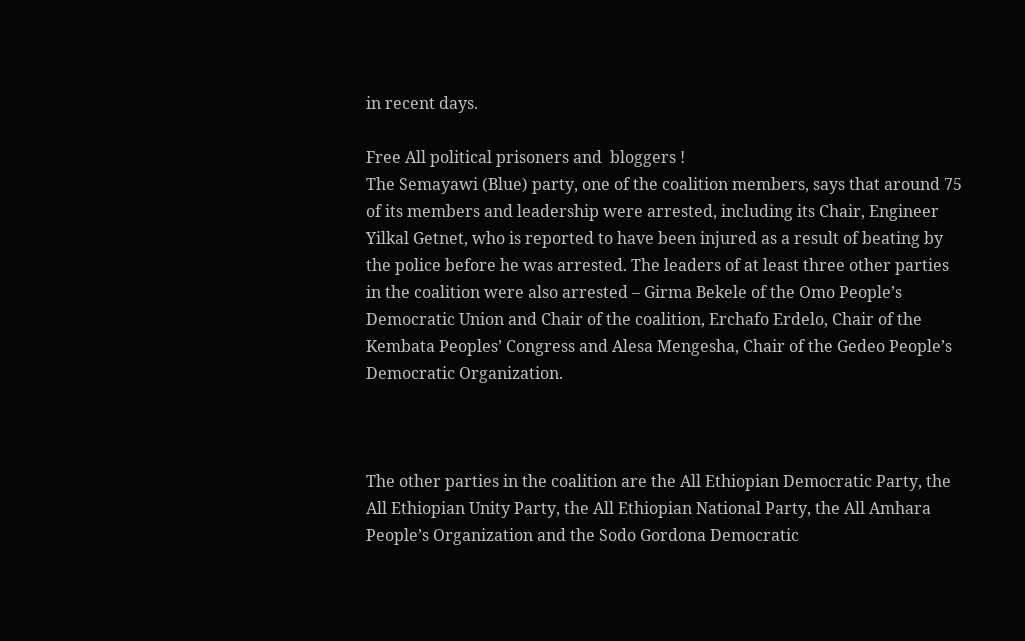in recent days.

Free All political prisoners and  bloggers !
The Semayawi (Blue) party, one of the coalition members, says that around 75 of its members and leadership were arrested, including its Chair, Engineer Yilkal Getnet, who is reported to have been injured as a result of beating by the police before he was arrested. The leaders of at least three other parties in the coalition were also arrested – Girma Bekele of the Omo People’s Democratic Union and Chair of the coalition, Erchafo Erdelo, Chair of the Kembata Peoples’ Congress and Alesa Mengesha, Chair of the Gedeo People’s Democratic Organization.



The other parties in the coalition are the All Ethiopian Democratic Party, the All Ethiopian Unity Party, the All Ethiopian National Party, the All Amhara People’s Organization and the Sodo Gordona Democratic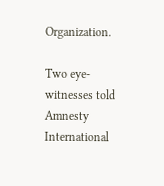Organization.

Two eye-witnesses told Amnesty International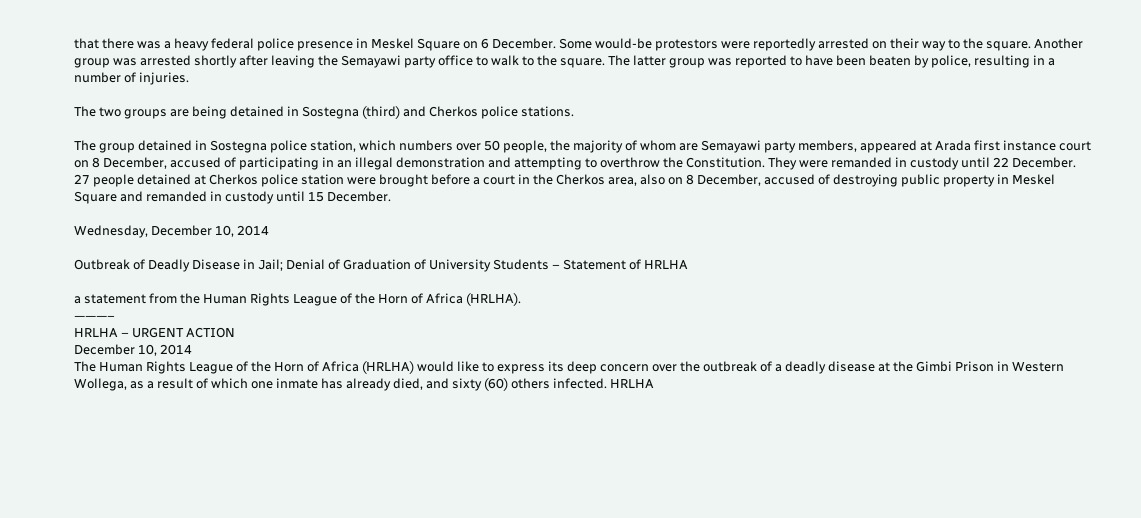that there was a heavy federal police presence in Meskel Square on 6 December. Some would-be protestors were reportedly arrested on their way to the square. Another group was arrested shortly after leaving the Semayawi party office to walk to the square. The latter group was reported to have been beaten by police, resulting in a number of injuries.

The two groups are being detained in Sostegna (third) and Cherkos police stations.

The group detained in Sostegna police station, which numbers over 50 people, the majority of whom are Semayawi party members, appeared at Arada first instance court on 8 December, accused of participating in an illegal demonstration and attempting to overthrow the Constitution. They were remanded in custody until 22 December. 27 people detained at Cherkos police station were brought before a court in the Cherkos area, also on 8 December, accused of destroying public property in Meskel Square and remanded in custody until 15 December.

Wednesday, December 10, 2014

Outbreak of Deadly Disease in Jail; Denial of Graduation of University Students – Statement of HRLHA

a statement from the Human Rights League of the Horn of Africa (HRLHA).
———–
HRLHA – URGENT ACTION
December 10, 2014
The Human Rights League of the Horn of Africa (HRLHA) would like to express its deep concern over the outbreak of a deadly disease at the Gimbi Prison in Western Wollega, as a result of which one inmate has already died, and sixty (60) others infected. HRLHA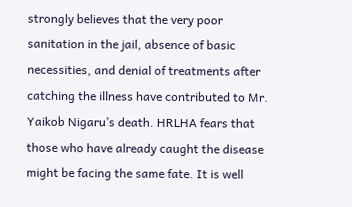strongly believes that the very poor sanitation in the jail, absence of basic necessities, and denial of treatments after catching the illness have contributed to Mr. Yaikob Nigaru’s death. HRLHA fears that those who have already caught the disease might be facing the same fate. It is well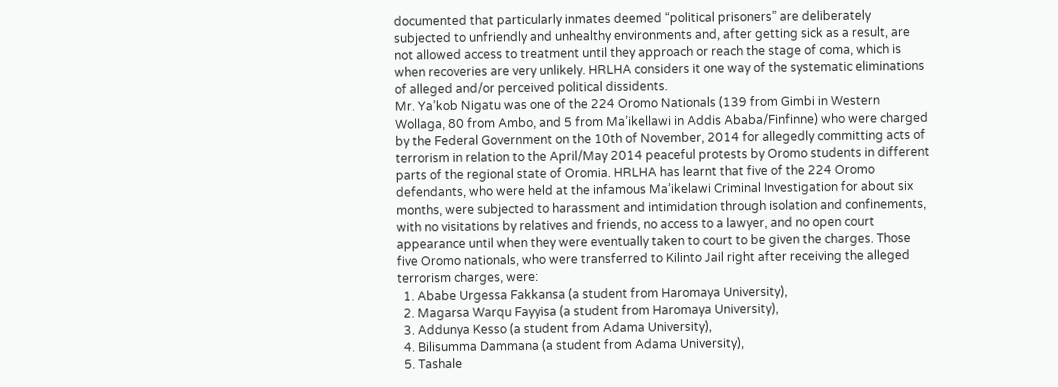documented that particularly inmates deemed “political prisoners” are deliberately subjected to unfriendly and unhealthy environments and, after getting sick as a result, are not allowed access to treatment until they approach or reach the stage of coma, which is when recoveries are very unlikely. HRLHA considers it one way of the systematic eliminations of alleged and/or perceived political dissidents.
Mr. Ya’kob Nigatu was one of the 224 Oromo Nationals (139 from Gimbi in Western Wollaga, 80 from Ambo, and 5 from Ma’ikellawi in Addis Ababa/Finfinne) who were charged by the Federal Government on the 10th of November, 2014 for allegedly committing acts of terrorism in relation to the April/May 2014 peaceful protests by Oromo students in different parts of the regional state of Oromia. HRLHA has learnt that five of the 224 Oromo defendants, who were held at the infamous Ma’ikelawi Criminal Investigation for about six months, were subjected to harassment and intimidation through isolation and confinements, with no visitations by relatives and friends, no access to a lawyer, and no open court appearance until when they were eventually taken to court to be given the charges. Those five Oromo nationals, who were transferred to Kilinto Jail right after receiving the alleged terrorism charges, were:
  1. Ababe Urgessa Fakkansa (a student from Haromaya University),
  2. Magarsa Warqu Fayyisa (a student from Haromaya University),
  3. Addunya Kesso (a student from Adama University),
  4. Bilisumma Dammana (a student from Adama University),
  5. Tashale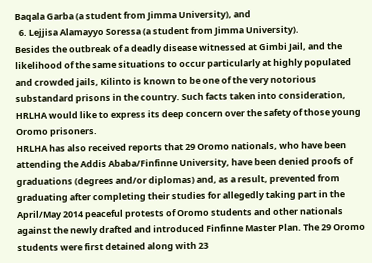Baqala Garba (a student from Jimma University), and
  6. Lejjisa Alamayyo Soressa (a student from Jimma University).
Besides the outbreak of a deadly disease witnessed at Gimbi Jail, and the likelihood of the same situations to occur particularly at highly populated and crowded jails, Kilinto is known to be one of the very notorious substandard prisons in the country. Such facts taken into consideration, HRLHA would like to express its deep concern over the safety of those young Oromo prisoners.
HRLHA has also received reports that 29 Oromo nationals, who have been attending the Addis Ababa/Finfinne University, have been denied proofs of graduations (degrees and/or diplomas) and, as a result, prevented from graduating after completing their studies for allegedly taking part in the April/May 2014 peaceful protests of Oromo students and other nationals against the newly drafted and introduced Finfinne Master Plan. The 29 Oromo students were first detained along with 23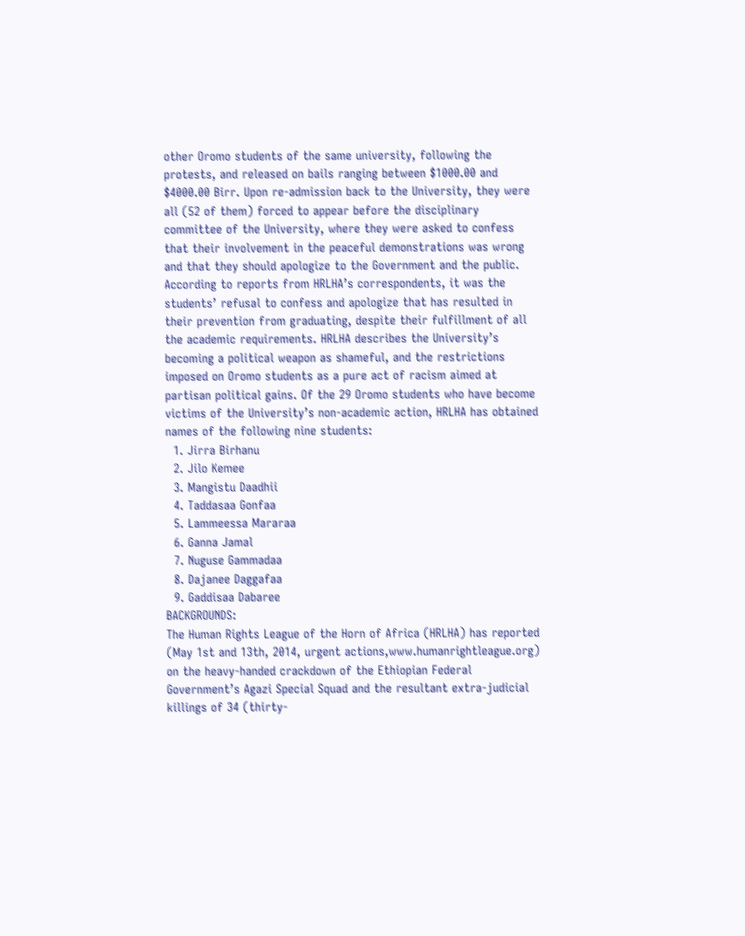other Oromo students of the same university, following the protests, and released on bails ranging between $1000.00 and $4000.00 Birr. Upon re-admission back to the University, they were all (52 of them) forced to appear before the disciplinary committee of the University, where they were asked to confess that their involvement in the peaceful demonstrations was wrong and that they should apologize to the Government and the public. According to reports from HRLHA’s correspondents, it was the students’ refusal to confess and apologize that has resulted in their prevention from graduating, despite their fulfillment of all the academic requirements. HRLHA describes the University’s becoming a political weapon as shameful, and the restrictions imposed on Oromo students as a pure act of racism aimed at partisan political gains. Of the 29 Oromo students who have become victims of the University’s non-academic action, HRLHA has obtained names of the following nine students:
  1. Jirra Birhanu
  2. Jilo Kemee
  3. Mangistu Daadhii
  4. Taddasaa Gonfaa
  5. Lammeessa Mararaa
  6. Ganna Jamal
  7. Nuguse Gammadaa
  8. Dajanee Daggafaa
  9. Gaddisaa Dabaree
BACKGROUNDS:
The Human Rights League of the Horn of Africa (HRLHA) has reported (May 1st and 13th, 2014, urgent actions,www.humanrightleague.org) on the heavy-handed crackdown of the Ethiopian Federal Government’s Agazi Special Squad and the resultant extra-judicial killings of 34 (thirty-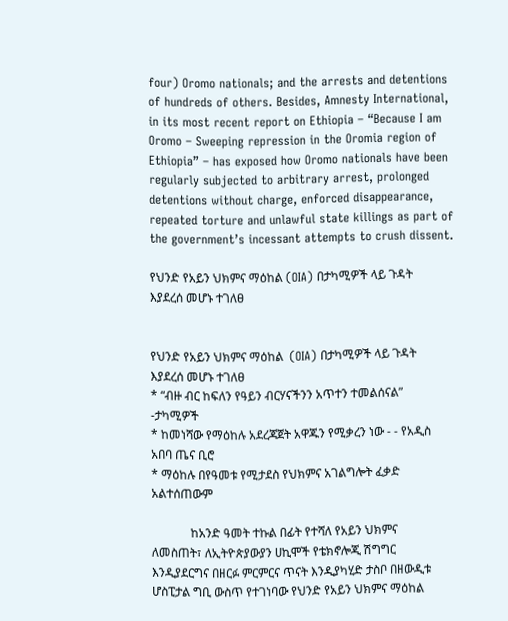four) Oromo nationals; and the arrests and detentions of hundreds of others. Besides, Amnesty International, in its most recent report on Ethiopia – “Because I am Oromo – Sweeping repression in the Oromia region of Ethiopia” – has exposed how Oromo nationals have been regularly subjected to arbitrary arrest, prolonged detentions without charge, enforced disappearance, repeated torture and unlawful state killings as part of the government’s incessant attempts to crush dissent.

የህንድ የአይን ህክምና ማዕከል (OIA) በታካሚዎች ላይ ጉዳት እያደረሰ መሆኑ ተገለፀ


የህንድ የአይን ህክምና ማዕከል  (OIA) በታካሚዎች ላይ ጉዳት እያደረሰ መሆኑ ተገለፀ
* “ብዙ ብር ከፍለን የዓይን ብርሃናችንን አጥተን ተመልሰናል”  -ታካሚዎች
* ከመነሻው የማዕከሉ አደረጃጀት አዋጁን የሚቃረን ነው - - የአዲስ አበባ ጤና ቢሮ
* ማዕከሉ በየዓመቱ የሚታደስ የህክምና አገልግሎት ፈቃድ አልተሰጠውም

             ከአንድ ዓመት ተኩል በፊት የተሻለ የአይን ህክምና ለመስጠት፣ ለኢትዮጵያውያን ሀኪሞች የቴክኖሎጂ ሽግግር እንዲያደርግና በዘርፉ ምርምርና ጥናት እንዲያካሂድ ታስቦ በዘውዲቱ ሆስፒታል ግቢ ውስጥ የተገነባው የህንድ የአይን ህክምና ማዕከል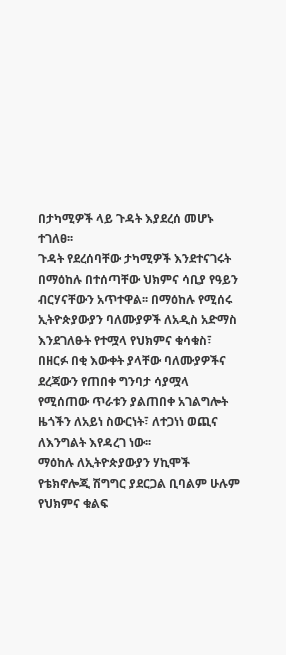በታካሚዎች ላይ ጉዳት እያደረሰ መሆኑ ተገለፀ፡፡
ጉዳት የደረሰባቸው ታካሚዎች እንደተናገሩት በማዕከሉ በተሰጣቸው ህክምና ሳቢያ የዓይን ብርሃናቸውን አጥተዋል፡፡ በማዕከሉ የሚሰሩ ኢትዮጵያውያን ባለሙያዎች ለአዲስ አድማስ እንደገለፁት የተሟላ የህክምና ቁሳቁስ፣ በዘርፉ በቂ እውቀት ያላቸው ባለሙያዎችና ደረጃውን የጠበቀ ግንባታ ሳያሟላ የሚሰጠው ጥራቱን ያልጠበቀ አገልግሎት ዜጎችን ለአይነ ስውርነት፣ ለተጋነነ ወጪና ለእንግልት እየዳረገ ነው፡፡
ማዕከሉ ለኢትዮጵያውያን ሃኪሞች የቴክኖሎጂ ሽግግር ያደርጋል ቢባልም ሁሉም የህክምና ቁልፍ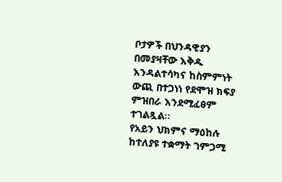ቦታዎች በህንዳዊያን በመያዛቸው እቅዱ እንዳልተሳካና ከስምምነት ውጪ በተጋነነ የደሞዝ ክፍያ ምዝበራ እንደሚፈፀም ተገልጿል፡፡
የአይን ህክምና ማዕከሉ ከተለያዩ ተቋማት ገምጋሚ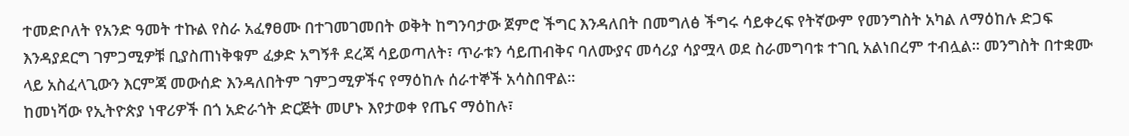ተመድቦለት የአንድ ዓመት ተኩል የስራ አፈፃፀሙ በተገመገመበት ወቅት ከግንባታው ጀምሮ ችግር እንዳለበት በመግለፅ ችግሩ ሳይቀረፍ የትኛውም የመንግስት አካል ለማዕከሉ ድጋፍ እንዳያደርግ ገምጋሚዎቹ ቢያስጠነቅቁም ፈቃድ አግኝቶ ደረጃ ሳይወጣለት፣ ጥራቱን ሳይጠብቅና ባለሙያና መሳሪያ ሳያሟላ ወደ ስራመግባቱ ተገቢ አልነበረም ተብሏል፡፡ መንግስት በተቋሙ ላይ አስፈላጊውን እርምጃ መውሰድ እንዳለበትም ገምጋሚዎችና የማዕከሉ ሰራተኞች አሳስበዋል፡፡
ከመነሻው የኢትዮጵያ ነዋሪዎች በጎ አድራጎት ድርጅት መሆኑ እየታወቀ የጤና ማዕከሉ፣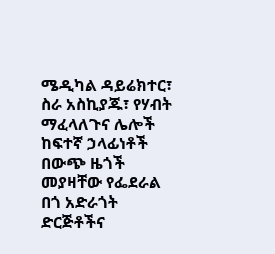ሜዲካል ዳይሬክተር፣ ስራ አስኪያጁ፣ የሃብት ማፈላለጉና ሌሎች ከፍተኛ ኃላፊነቶች በውጭ ዜጎች መያዛቸው የፌደራል በጎ አድራጎት ድርጅቶችና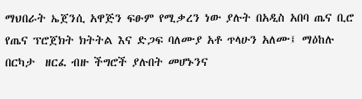ማህበራት ኤጀንሲ አዋጅን ፍፁም የሚቃረን ነው ያሉት በአዲስ አበባ ጤና ቢሮ የጤና ፕሮጀክት ክትትል እና ድጋፍ ባለሙያ አቶ ጥላሁን አለሙ፤ ማዕከሉ በርካታ  ዘርፈ ብዙ ችግሮች ያሉበት መሆኑንና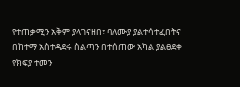የተጠቃሚን አቅም ያላገናዘበ፣ ባለሙያ ያልተሳተፈበትና በከተማ አስተዳደሩ ስልጣን በተሰጠው አካል ያልፀደቀ የክፍያ ተመን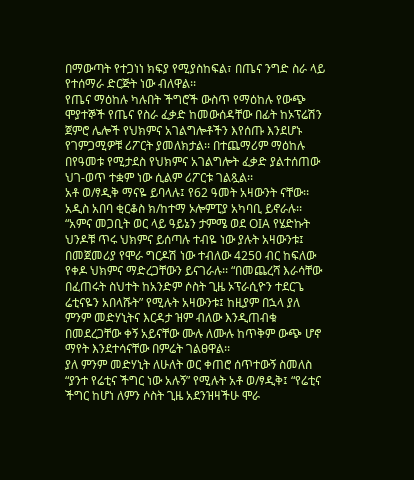በማውጣት የተጋነነ ክፍያ የሚያስከፍል፣ በጤና ንግድ ስራ ላይ የተሰማራ ድርጅት ነው ብለዋል፡፡
የጤና ማዕከሉ ካሉበት ችግሮች ውስጥ የማዕከሉ የውጭ ሞያተኞች የጤና የስራ ፈቃድ ከመውሰዳቸው በፊት ከኦፕሬሽን ጀምሮ ሌሎች የህክምና አገልግሎቶችን እየሰጡ እንደሆኑ የገምጋሚዎቹ ሪፖርት ያመለክታል፡፡ በተጨማሪም ማዕከሉ በየዓመቱ የሚታደስ የህክምና አገልግሎት ፈቃድ ያልተሰጠው ህገ-ወጥ ተቋም ነው ሲልም ሪፖርቱ ገልጿል፡፡
አቶ ወ/ፃዲቅ ማናዬ ይባላሉ፤ የ62 ዓመት አዛውንት ናቸው፡፡
አዲስ አበባ ቂርቆስ ክ/ከተማ ኦሎምፒያ አካባቢ ይኖራሉ፡፡ “አምና መጋቢት ወር ላይ ዓይኔን ታምሜ ወደ OIA የሄድኩት ህንዶቹ ጥሩ ህክምና ይሰጣሉ ተብዬ ነው ያሉት አዛውንቱ፤ በመጀመሪያ የሞራ ግርዶሽ ነው ተብለው 4250 ብር ከፍለው የቀዶ ህክምና ማድረጋቸውን ይናገራሉ፡፡ “በመጨረሻ እራሳቸው በፈጠሩት ስህተት ከአንድም ሶስት ጊዜ ኦፕራሲዮን ተደርጌ ሬቲናዬን አበላሹት” የሚሉት አዛውንቱ፤ ከዚያም በኋላ ያለ ምንም መድሃኒትና እርዳታ ዝም ብለው እንዲጠብቁ በመደረጋቸው ቀኝ አይናቸው ሙሉ ለሙሉ ከጥቅም ውጭ ሆኖ ማየት እንደተሳናቸው በምሬት ገልፀዋል፡፡
ያለ ምንም መድሃኒት ለሁለት ወር ቀጠሮ ሰጥተውኝ ስመለስ “ያንተ የሬቲና ችግር ነው አሉኝ” የሚሉት አቶ ወ/ፃዲቅ፤ “የሬቲና ችግር ከሆነ ለምን ሶስት ጊዜ አደንዝዛችሁ ሞራ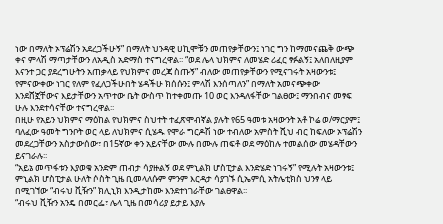ነው በማለት ኦፕሬሽን አደረጋችሁኝ” በማለት ህንዳዊ ሀኪሞቹን መጠየቃቸውን፤ ነገር ግን ከማመናጨቅ ውጭ ቀና ምላሽ ማጣታቸውን ለአዲስ አድማስ ተናግረዋል፡፡ “ወደ ሌላ ህክምና ለመሄድ ሪፈር ፃፉልኝ፤ አለበለዚያም እናንተ ጋር ያደረግሁትን አጠቃላይ የህክምና መረጃ ስጡኝ” ብለው መጠየቃቸውን የሚናገሩት አዛውንቱ፤ የምናውቀው ነገር የለም የፈለጋችሁበት ሄዳችሁ ክሰሱን፤ ምላሽ እንሰጣለን” በማለት አመናጭቀው እንደሸኟቸውና እይታቸውን አጥተው ቤት ውስጥ ከተቀመጡ 10 ወር እንዳለፋቸው ገልፀው፤ ማንበብና መፃፍ ሁሉ እንደተሳናቸው ተናግረዋል፡፡
በዚሁ የአይን ህክምና ማዕከል የህክምና ስህተት ተፈጽሞብኛል ያሉት የ65 ዓመቱ አዛውንት አቶ ኮሬ ወ/ማርያም፤ ባለፈው ዓመት ግንቦት ወር ላይ ለህክምና ሲሄዱ የሞራ ግርዶሽ ነው ተብለው አምስት ሺህ ብር ከፍለው ኦፕሬሽን መደረጋቸውን አስታውሰው፣ በ15ኛው ቀን አይናቸው ሙሉ በሙሉ ጠፍቶ ወደ ማዕከሉ ተመልሰው መሄዳቸውን ይናገራሉ፡፡
“አይኔ መጥፋቱን እያወቁ አንድም ጠብታ ሳያዙልኝ ወደ ምኒልክ ሆስፒታል እንድሄድ ነገሩኝ” የሚሉት አዛውንቱ፤ ምኒልክ ሆስፒታል ሁለት ሶስት ጊዜ ቢመላለሱም ምንም እርዳታ ሳያገኙ ሲኤምሲ አትሌቲክስ ህንፃ ላይ በሚገኘው “ብሩህ ቪዥን” ክሊኒክ እንዲታከሙ እንደተነገራቸው ገልፀዋል፡፡
“ብሩህ ቪዥን አንዴ በመርፌ፣ ሌላ ጊዜ በመሳሪያ ይታይ እያሉ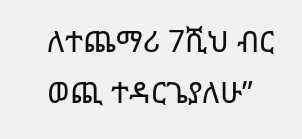ለተጨማሪ 7ሺህ ብር ወጪ ተዳርጌያለሁ”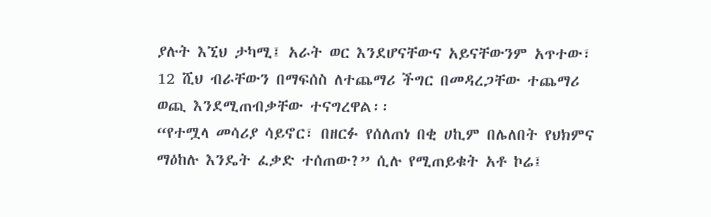ያሉት እኚህ ታካሚ፤ አራት ወር እንደሆናቸውና አይናቸውንም አጥተው፣ 12 ሺህ ብራቸውን በማፍሰስ ለተጨማሪ ችግር በመዳረጋቸው ተጨማሪ ወጪ እንደሚጠብቃቸው ተናግረዋል፡፡
“የተሟላ መሳሪያ ሳይኖር፣ በዘርፉ የሰለጠነ በቂ ሀኪም በሌለበት የህክምና ማዕከሉ እንዴት ፈቃድ ተሰጠው?” ሲሉ የሚጠይቁት አቶ ኮሬ፤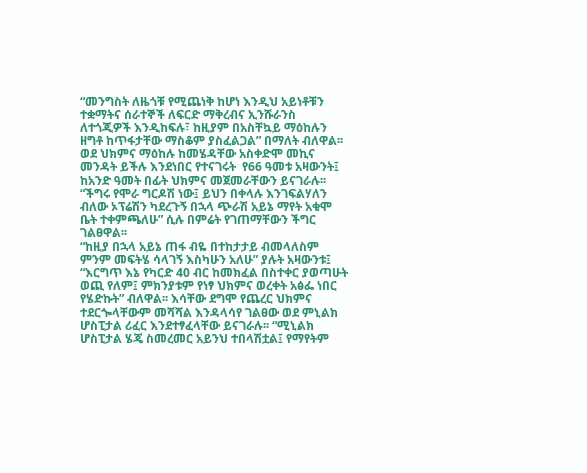“መንግስት ለዜጎቹ የሚጨነቅ ከሆነ እንዲህ አይነቶቹን ተቋማትና ሰራተኞች ለፍርድ ማቅረብና ኢንሹራንስ ለተጎጂዎች እንዲከፍሉ፣ ከዚያም በአስቸኳይ ማዕከሉን ዘግቶ ከጥፋታቸው ማስቆም ያስፈልጋል” በማለት ብለዋል፡፡
ወደ ህክምና ማዕከሉ ከመሄዳቸው አስቀድሞ መኪና መንዳት ይችሉ እንደነበር የተናገሩት  የ66 ዓመቱ አዛውንት፤ ከአንድ ዓመት በፊት ህክምና መጀመራቸውን ይናገራሉ፡፡ “ችግሩ የሞራ ግርዶሽ ነው፤ ይህን በቀላሉ እንገፍልሃለን ብለው ኦፕሬሽን ካደረጉኝ በኋላ ጭራሽ አይኔ ማየት አቁሞ ቤት ተቀምጫለሁ” ሲሉ በምሬት የገጠማቸውን ችግር ገልፀዋል፡፡
“ከዚያ በኋላ አይኔ ጠፋ ብዬ በተከታታይ ብመላለስም ምንም መፍትሄ ሳላገኝ እስካሁን አለሁ” ያሉት አዛውንቱ፤ “እርግጥ እኔ የካርድ 40 ብር ከመክፈል በስተቀር ያወጣሁት ወጪ የለም፤ ምክንያቱም የነፃ ህክምና ወረቀት አፅፌ ነበር የሄድኩት” ብለዋል፡፡ እሳቸው ደግሞ የጨረር ህክምና ተደርጐላቸውም መሻሻል እንዳላሳየ ገልፀው ወደ ምኒልክ ሆስፒታል ሪፈር እንደተፃፈላቸው ይናገራሉ፡፡ “ሚኒልክ ሆስፒታል ሄጄ ስመረመር አይንህ ተበላሽቷል፤ የማየትም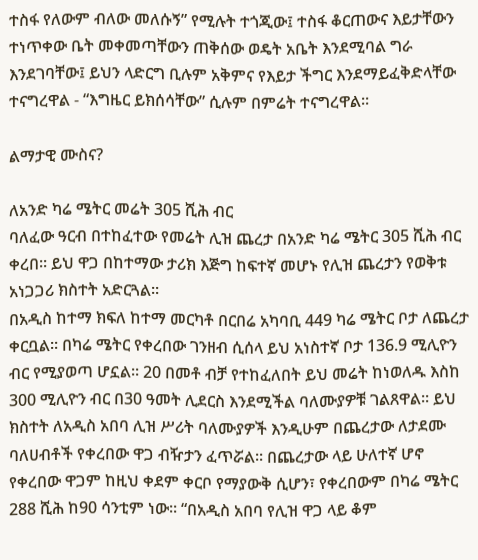ተስፋ የለውም ብለው መለሱኝ” የሚሉት ተጎጂው፤ ተስፋ ቆርጠውና እይታቸውን ተነጥቀው ቤት መቀመጣቸውን ጠቅሰው ወዴት አቤት እንደሚባል ግራ እንደገባቸው፤ ይህን ላድርግ ቢሉም አቅምና የእይታ ችግር እንደማይፈቅድላቸው ተናግረዋል - “እግዜር ይክሰሳቸው” ሲሉም በምሬት ተናግረዋል፡፡

ልማታዊ ሙስና?

ለአንድ ካሬ ሜትር መሬት 305 ሺሕ ብር
ባለፈው ዓርብ በተከፈተው የመሬት ሊዝ ጨረታ በአንድ ካሬ ሜትር 305 ሺሕ ብር ቀረበ፡፡ ይህ ዋጋ በከተማው ታሪክ እጅግ ከፍተኛ መሆኑ የሊዝ ጨረታን የወቅቱ አነጋጋሪ ክስተት አድርጓል፡፡
በአዲስ ከተማ ክፍለ ከተማ መርካቶ በርበሬ አካባቢ 449 ካሬ ሜትር ቦታ ለጨረታ ቀርቧል፡፡ በካሬ ሜትር የቀረበው ገንዘብ ሲሰላ ይህ አነስተኛ ቦታ 136.9 ሚሊዮን ብር የሚያወጣ ሆኗል፡፡ 20 በመቶ ብቻ የተከፈለበት ይህ መሬት ከነወለዱ እስከ 300 ሚሊዮን ብር በ30 ዓመት ሊደርስ እንደሚችል ባለሙያዎቹ ገልጸዋል፡፡ ይህ ክስተት ለአዲስ አበባ ሊዝ ሥሪት ባለሙያዎች እንዲሁም በጨረታው ለታደሙ ባለሀብቶች የቀረበው ዋጋ ብዥታን ፈጥሯል፡፡ በጨረታው ላይ ሁለተኛ ሆኖ የቀረበው ዋጋም ከዚህ ቀደም ቀርቦ የማያውቅ ሲሆን፣ የቀረበውም በካሬ ሜትር 288 ሺሕ ከ90 ሳንቲም ነው፡፡ “በአዲስ አበባ የሊዝ ዋጋ ላይ ቆም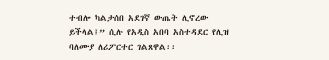ተብሎ ካልታሰበ አደገኛ ውጤት ሊኖረው ይችላል፤” ሲሉ የአዲስ አበባ አስተዳደር የሊዝ ባለሙያ ለሪፖርተር ገልጸዋል፡፡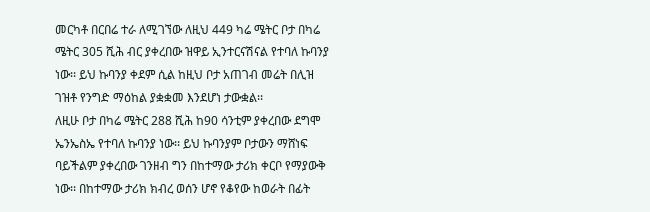መርካቶ በርበሬ ተራ ለሚገኘው ለዚህ 449 ካሬ ሜትር ቦታ በካሬ ሜትር 305 ሺሕ ብር ያቀረበው ዝዋይ ኢንተርናሽናል የተባለ ኩባንያ ነው፡፡ ይህ ኩባንያ ቀደም ሲል ከዚህ ቦታ አጠገብ መሬት በሊዝ ገዝቶ የንግድ ማዕከል ያቋቋመ እንደሆነ ታውቋል፡፡
ለዚሁ ቦታ በካሬ ሜትር 288 ሺሕ ከ90 ሳንቲም ያቀረበው ደግሞ ኤንኤስኤ የተባለ ኩባንያ ነው፡፡ ይህ ኩባንያም ቦታውን ማሸነፍ ባይችልም ያቀረበው ገንዘብ ግን በከተማው ታሪክ ቀርቦ የማያውቅ ነው፡፡ በከተማው ታሪክ ክብረ ወሰን ሆኖ የቆየው ከወራት በፊት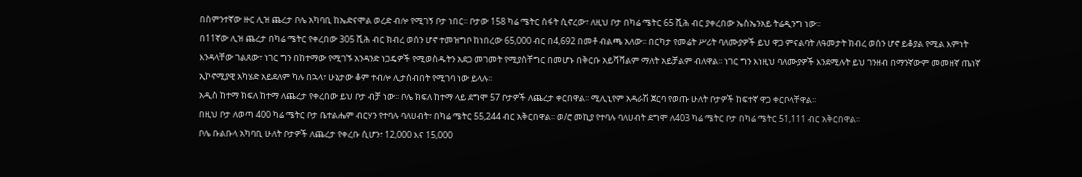በስምንተኛው ዙር ሊዝ ጨረታ ቦሌ አካባቢ ከኤድናሞል ወረድ ብሎ የሚገኝ ቦታ ነበር፡፡ ቦታው 158 ካሬ ሜትር ስፋት ሲኖረው፣ ለዚህ ቦታ በካሬ ሜትር 65 ሺሕ ብር ያቀረበው ኤስኤንአይ ትሬዲንግ ነው፡፡
በ11ኛው ሊዝ ጨረታ በካሬ ሜትር የቀረበው 305 ሺሕ ብር ክብረ ወሰን ሆኖ ተመዝግቦ ከነበረው 65,000 ብር በ4,692 በመቶ ብልጫ አለው፡፡ በርካታ የመሬት ሥሪት ባለሙያዎች ይህ ዋጋ ምናልባት ለዓመታት ክብረ ወሰን ሆኖ ይቆያል የሚል እምነት እንዳላቸው ገልጸው፣ ነገር ግን በከተማው የሚገኙ አንዳንድ ነጋዴዎች የሚወስዱትን አደጋ መገመት የሚያስቸግር በመሆኑ በቅርቡ አይሻሻልም ማለት አይቻልም ብለዋል፡፡ ነገር ግን እነዚህ ባለሙያዎች እንደሚሉት ይህ ገንዘብ በማንኛውም መመዘኛ ጤነኛ ኢኮኖሚያዊ አካሄድ አይደለም ካሉ በኋላ፣ ሁኔታው ቆም ተብሎ ሊታሰብበት የሚገባ ነው ይላሉ፡፡
አዲስ ከተማ ክፍለ ከተማ ለጨረታ የቀረበው ይህ ቦታ ብቻ ነው፡፡ ቦሌ ክፍለ ከተማ ላይ ደግሞ 57 ቦታዎች ለጨረታ ቀርበዋል፡፡ ሚሊኒየም አዳራሽ ጀርባ የወጡ ሁለት ቦታዎች ከፍተኛ ዋጋ ቀርቦላቸዋል፡፡
በዚህ ቦታ ለወጣ 400 ካሬ ሜትር ቦታ ቤተልሔም ብርሃን የተባሉ ባለሀብት፣ በካሬ ሜትር 55,244 ብር አቅርበዋል፡፡ ወ/ሮ መኪያ የተባሉ ባለሀብት ደግሞ ለ403 ካሬ ሜትር ቦታ በካሬ ሜትር 51,111 ብር አቅርበዋል፡፡
ቦሌ ቡልቡላ አካባቢ ሁለት ቦታዎች ለጨረታ የቀረቡ ሲሆን፣ 12,000 እና 15,000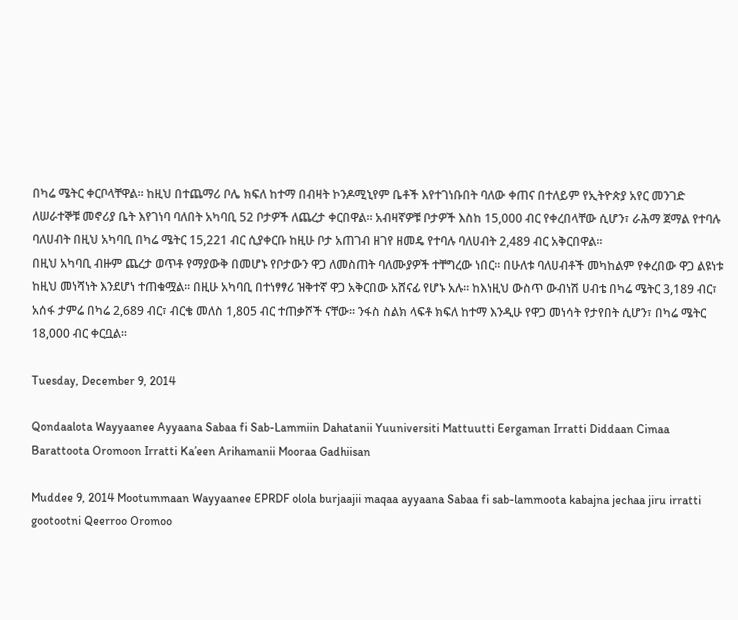በካሬ ሜትር ቀርቦላቸዋል፡፡ ከዚህ በተጨማሪ ቦሌ ክፍለ ከተማ በብዛት ኮንዶሚኒየም ቤቶች እየተገነቡበት ባለው ቀጠና በተለይም የኢትዮጵያ አየር መንገድ ለሠራተኞቹ መኖሪያ ቤት እየገነባ ባለበት አካባቢ 52 ቦታዎች ለጨረታ ቀርበዋል፡፡ አብዛኛዎቹ ቦታዎች እስከ 15,000 ብር የቀረበላቸው ሲሆን፣ ራሕማ ጀማል የተባሉ ባለሀብት በዚህ አካባቢ በካሬ ሜትር 15,221 ብር ሲያቀርቡ ከዚሁ ቦታ አጠገብ ዘገየ ዘመዴ የተባሉ ባለሀብት 2,489 ብር አቅርበዋል፡፡
በዚህ አካባቢ ብዙም ጨረታ ወጥቶ የማያውቅ በመሆኑ የቦታውን ዋጋ ለመስጠት ባለሙያዎች ተቸግረው ነበር፡፡ በሁለቱ ባለሀብቶች መካከልም የቀረበው ዋጋ ልዩነቱ ከዚህ መነሻነት እንደሆነ ተጠቁሟል፡፡ በዚሁ አካባቢ በተነፃፃሪ ዝቅተኛ ዋጋ አቅርበው አሸናፊ የሆኑ አሉ፡፡ ከእነዚህ ውስጥ ውብነሽ ሀብቴ በካሬ ሜትር 3,189 ብር፣ አሰፋ ታምሬ በካሬ 2,689 ብር፣ ብርቄ መለስ 1,805 ብር ተጠቃሾች ናቸው፡፡ ንፋስ ስልክ ላፍቶ ክፍለ ከተማ እንዲሁ የዋጋ መነሳት የታየበት ሲሆን፣ በካሬ ሜትር 18,000 ብር ቀርቧል፡፡

Tuesday, December 9, 2014

Qondaalota Wayyaanee Ayyaana Sabaa fi Sab-Lammiin Dahatanii Yuuniversiti Mattuutti Eergaman Irratti Diddaan Cimaa Barattoota Oromoon Irratti Ka’een Arihamanii Mooraa Gadhiisan

Muddee 9, 2014 Mootummaan Wayyaanee EPRDF olola burjaajii maqaa ayyaana Sabaa fi sab-lammoota kabajna jechaa jiru irratti gootootni Qeerroo Oromoo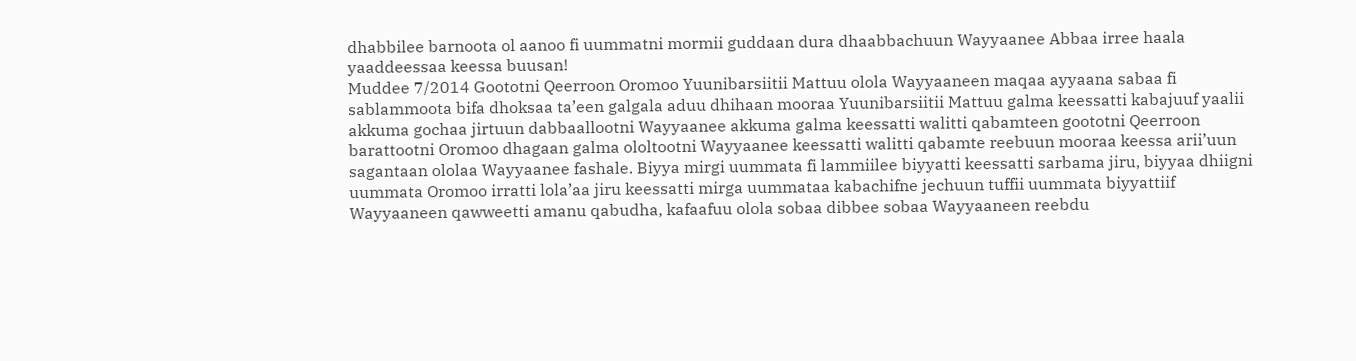dhabbilee barnoota ol aanoo fi uummatni mormii guddaan dura dhaabbachuun Wayyaanee Abbaa irree haala yaaddeessaa keessa buusan!
Muddee 7/2014 Goototni Qeerroon Oromoo Yuunibarsiitii Mattuu olola Wayyaaneen maqaa ayyaana sabaa fi sablammoota bifa dhoksaa ta’een galgala aduu dhihaan mooraa Yuunibarsiitii Mattuu galma keessatti kabajuuf yaalii akkuma gochaa jirtuun dabbaallootni Wayyaanee akkuma galma keessatti walitti qabamteen goototni Qeerroon barattootni Oromoo dhagaan galma ololtootni Wayyaanee keessatti walitti qabamte reebuun mooraa keessa arii’uun sagantaan ololaa Wayyaanee fashale. Biyya mirgi uummata fi lammiilee biyyatti keessatti sarbama jiru, biyyaa dhiigni uummata Oromoo irratti lola’aa jiru keessatti mirga uummataa kabachifne jechuun tuffii uummata biyyattiif Wayyaaneen qawweetti amanu qabudha, kafaafuu olola sobaa dibbee sobaa Wayyaaneen reebdu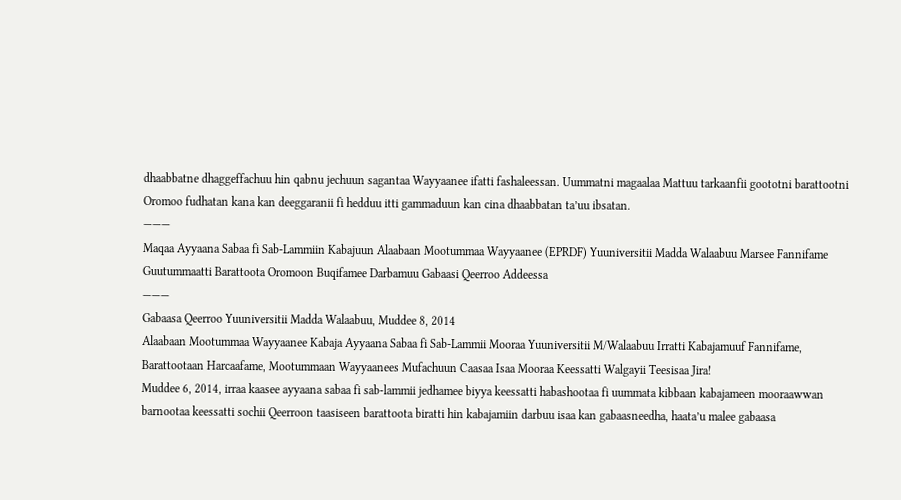dhaabbatne dhaggeffachuu hin qabnu jechuun sagantaa Wayyaanee ifatti fashaleessan. Uummatni magaalaa Mattuu tarkaanfii goototni barattootni Oromoo fudhatan kana kan deeggaranii fi hedduu itti gammaduun kan cina dhaabbatan ta’uu ibsatan.
———
Maqaa Ayyaana Sabaa fi Sab-Lammiin Kabajuun Alaabaan Mootummaa Wayyaanee (EPRDF) Yuuniversitii Madda Walaabuu Marsee Fannifame Guutummaatti Barattoota Oromoon Buqifamee Darbamuu Gabaasi Qeerroo Addeessa
———
Gabaasa Qeerroo Yuuniversitii Madda Walaabuu, Muddee 8, 2014
Alaabaan Mootummaa Wayyaanee Kabaja Ayyaana Sabaa fi Sab-Lammii Mooraa Yuuniversitii M/Walaabuu Irratti Kabajamuuf Fannifame, Barattootaan Harcaafame, Mootummaan Wayyaanees Mufachuun Caasaa Isaa Mooraa Keessatti Walgayii Teesisaa Jira!
Muddee 6, 2014, irraa kaasee ayyaana sabaa fi sab-lammii jedhamee biyya keessatti habashootaa fi uummata kibbaan kabajameen mooraawwan barnootaa keessatti sochii Qeerroon taasiseen barattoota biratti hin kabajamiin darbuu isaa kan gabaasneedha, haata’u malee gabaasa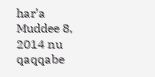har’a Muddee 8, 2014 nu qaqqabe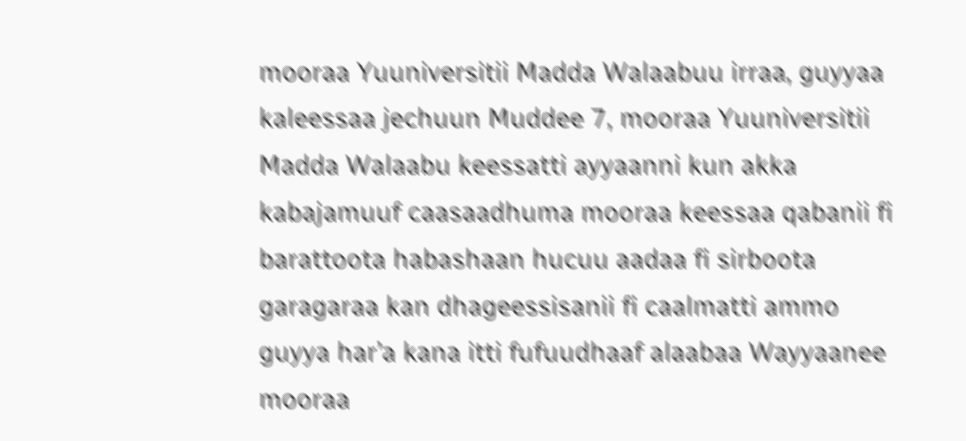mooraa Yuuniversitii Madda Walaabuu irraa, guyyaa kaleessaa jechuun Muddee 7, mooraa Yuuniversitii Madda Walaabu keessatti ayyaanni kun akka kabajamuuf caasaadhuma mooraa keessaa qabanii fi barattoota habashaan hucuu aadaa fi sirboota garagaraa kan dhageessisanii fi caalmatti ammo guyya har’a kana itti fufuudhaaf alaabaa Wayyaanee mooraa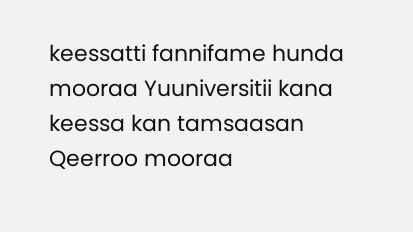keessatti fannifame hunda mooraa Yuuniversitii kana keessa kan tamsaasan Qeerroo mooraa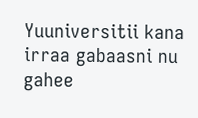Yuuniversitii kana irraa gabaasni nu gahee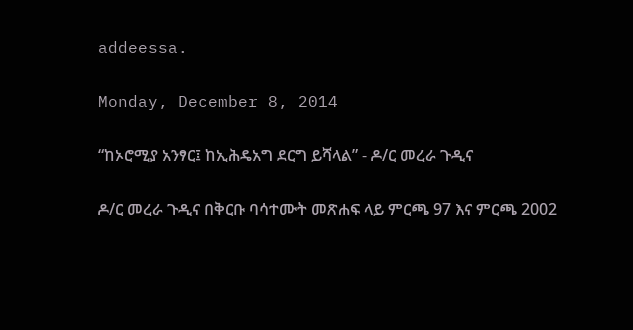addeessa.

Monday, December 8, 2014

“ከኦሮሚያ አንፃር፤ ከኢሕዴአግ ደርግ ይሻላል” - ዶ/ር መረራ ጉዲና

ዶ/ር መረራ ጉዲና በቅርቡ ባሳተሙት መጽሐፍ ላይ ምርጫ 97 እና ምርጫ 2002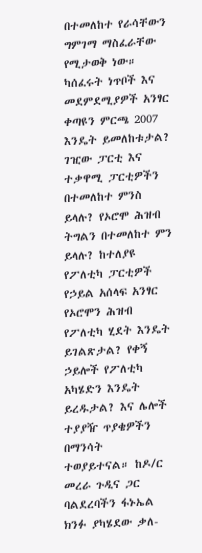በተመለከተ የራሳቸውን ግምገማ ማስፈራቸው የሚታወቅ ነው። ካሰፈሩት ነጥቦች እና መደምደሚያዎች አንፃር ቀጣዩን ምርጫ 2007 እንዴት ይመለከቱታል? ገዢው ፓርቲ እና ተቃዋሚ ፓርቲዎችን በተመለከተ ምንስ ይላሉ? የኦሮሞ ሕዝብ ትግልን በተመለከተ ምን ይላሉ? ከተለያዩ የፖለቲካ ፓርቲዎች የኃይል አሰላፍ አንፃር የኦሮሞን ሕዝብ የፖለቲካ ሂደት እንዴት ይገልጽታል? የቀኝ ኃይሎች የፖለቲካ አካሄድን እንዴት ይረዱታል? እና ሌሎች ተያያዥ ጥያቄዎችን በማንሳት ተወያይተናል። ከዶ/ር መረራ ጉዲና ጋር ባልደረባችን ፋኑኤል ክንፉ ያካሄደው ቃለ-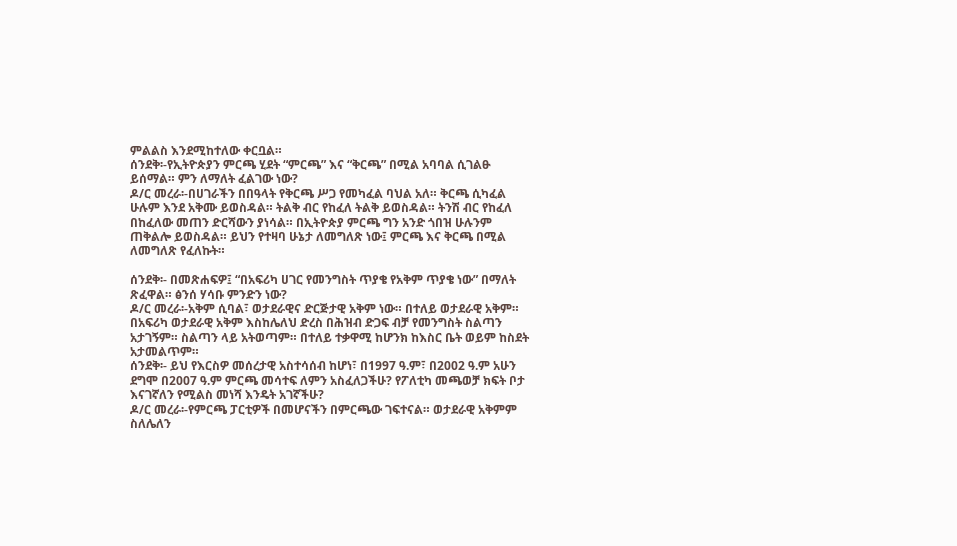ምልልስ እንደሚከተለው ቀርቧል።
ሰንደቅ፡-የኢትዮጵያን ምርጫ ሂደት “ምርጫ” እና “ቅርጫ” በሚል አባባል ሲገልፁ ይሰማል። ምን ለማለት ፈልገው ነው?
ዶ/ር መረራ፡-በሀገራችን በበዓላት የቅርጫ ሥጋ የመካፈል ባህል አለ። ቅርጫ ሲካፈል ሁሉም እንደ አቅሙ ይወስዳል። ትልቅ ብር የከፈለ ትልቅ ይወስዳል። ትንሽ ብር የከፈለ በከፈለው መጠን ድርሻውን ያነሳል። በኢትዮጵያ ምርጫ ግን አንድ ጎበዝ ሁሉንም ጠቅልሎ ይወስዳል። ይህን የተዛባ ሁኔታ ለመግለጽ ነው፤ ምርጫ እና ቅርጫ በሚል ለመግለጽ የፈለኩት።

ሰንደቅ፡- በመጽሐፍዎ፤ “በአፍሪካ ሀገር የመንግስት ጥያቄ የአቅም ጥያቄ ነው” በማለት ጽፈዋል። ፅንሰ ሃሳቡ ምንድን ነው?
ዶ/ር መረራ፡-አቅም ሲባል፣ ወታደራዊና ድርጅታዊ አቅም ነው። በተለይ ወታደራዊ አቅም። በአፍሪካ ወታደራዊ አቅም እስከሌለህ ድረስ በሕዝብ ድጋፍ ብቻ የመንግስት ስልጣን አታገኝም። ስልጣን ላይ አትወጣም። በተለይ ተቃዋሚ ከሆንክ ከእስር ቤት ወይም ከስደት አታመልጥም።
ሰንደቅ፡- ይህ የእርስዎ መሰረታዊ አስተሳሰብ ከሆነ፣ በ1997 ዓ.ም፣ በ2002 ዓ.ም አሁን ደግሞ በ2007 ዓ.ም ምርጫ መሳተፍ ለምን አስፈለጋችሁ? የፖለቲካ መጫወቻ ክፍት ቦታ እናገኛለን የሚልስ መነሻ እንዴት አገኛችሁ?
ዶ/ር መረራ፡-የምርጫ ፓርቲዎች በመሆናችን በምርጫው ገፍተናል። ወታደራዊ አቅምም ስለሌለን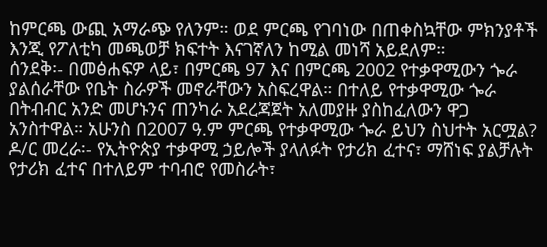ከምርጫ ውጪ አማራጭ የለንም። ወደ ምርጫ የገባነው በጠቀስኳቸው ምክንያቶች እንጂ የፖለቲካ መጫወቻ ክፍተት እናገኛለን ከሚል መነሻ አይደለም።
ሰንደቅ፡- በመፅሐፍዎ ላይ፣ በምርጫ 97 እና በምርጫ 2002 የተቃዋሚውን ጐራ ያልሰራቸው የቤት ስራዎች መኖራቸውን አስፍረዋል። በተለይ የተቃዋሚው ጐራ በትብብር አንድ መሆኑንና ጠንካራ አደረጃጀት አለመያዙ ያስከፈለውን ዋጋ አንስተዋል። አሁንስ በ2007 ዓ.ም ምርጫ የተቃዋሚው ጐራ ይህን ስህተት አርሟል?
ዶ/ር መረራ፡- የኢትዮጵያ ተቃዋሚ ኃይሎች ያላለፉት የታሪክ ፈተና፣ ማሸነፍ ያልቻሉት የታሪክ ፈተና በተለይም ተባብሮ የመስራት፣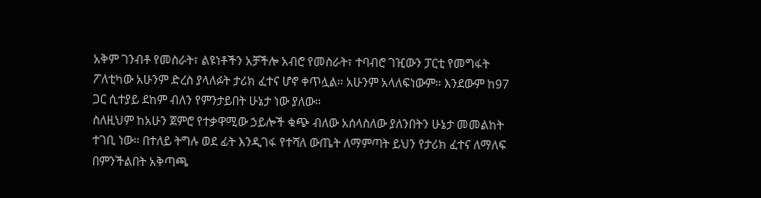አቅም ገንብቶ የመስራት፣ ልዩነቶችን አቻችሎ አብሮ የመስራት፣ ተባብሮ ገዢውን ፓርቲ የመግፋት ፖለቲካው አሁንም ድረስ ያላለፉት ታሪክ ፈተና ሆኖ ቀጥሏል። አሁንም አላለፍነውም። እንደውም ከ97 ጋር ሲተያይ ደከም ብለን የምንታይበት ሁኔታ ነው ያለው።
ስለዚህም ከአሁን ጀምሮ የተቃዋሚው ኃይሎች ቁጭ ብለው አሰላስለው ያለንበትን ሁኔታ መመልከት ተገቢ ነው። በተለይ ትግሉ ወደ ፊት እንዲገፋ የተሻለ ውጤት ለማምጣት ይህን የታሪክ ፈተና ለማለፍ በምንችልበት አቅጣጫ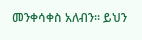መንቀሳቀስ አለብን። ይህን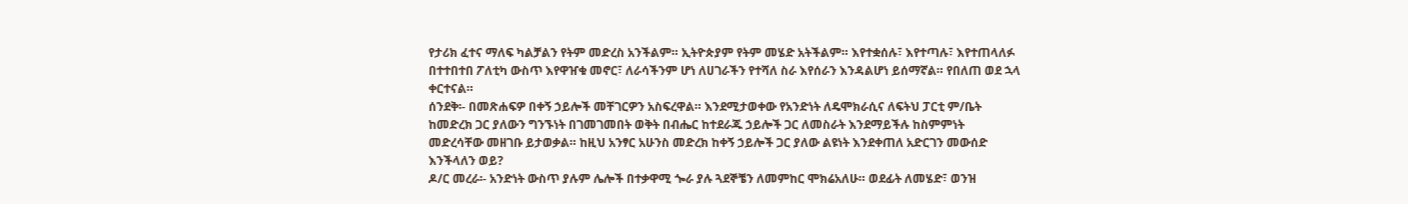የታሪክ ፈተና ማለፍ ካልቻልን የትም መድረስ አንችልም። ኢትዮጵያም የትም መሄድ አትችልም። እየተቋሰሉ፣ እየተጣሉ፣ እየተጠላለፉ በተተበተበ ፖለቲካ ውስጥ እየዋዠቁ መኖር፣ ለራሳችንም ሆነ ለሀገራችን የተሻለ ስራ እየሰራን እንዳልሆነ ይሰማኛል። የበለጠ ወደ ኋላ ቀርተናል።
ሰንደቅ፡- በመጽሐፍዎ በቀኝ ኃይሎች መቸገርዎን አስፍረዋል። እንደሚታወቀው የአንድነት ለዴሞክራሲና ለፍትህ ፓርቲ ም/ቤት ከመድረክ ጋር ያለውን ግንኙነት በገመገመበት ወቅት በብሔር ከተደራጁ ኃይሎች ጋር ለመስራት እንደማይችሉ ከስምምነት መድረሳቸው መዘገቡ ይታወቃል። ከዚህ አንፃር አሁንስ መድረክ ከቀኝ ኃይሎች ጋር ያለው ልዩነት እንደቀጠለ አድርገን መውሰድ እንችላለን ወይ?
ዶ/ር መረራ፡- አንድነት ውስጥ ያሉም ሌሎች በተቃዋሚ ጐራ ያሉ ጓደኞቼን ለመምከር ሞክሬአለሁ። ወደፊት ለመሄድ፣ ወንዝ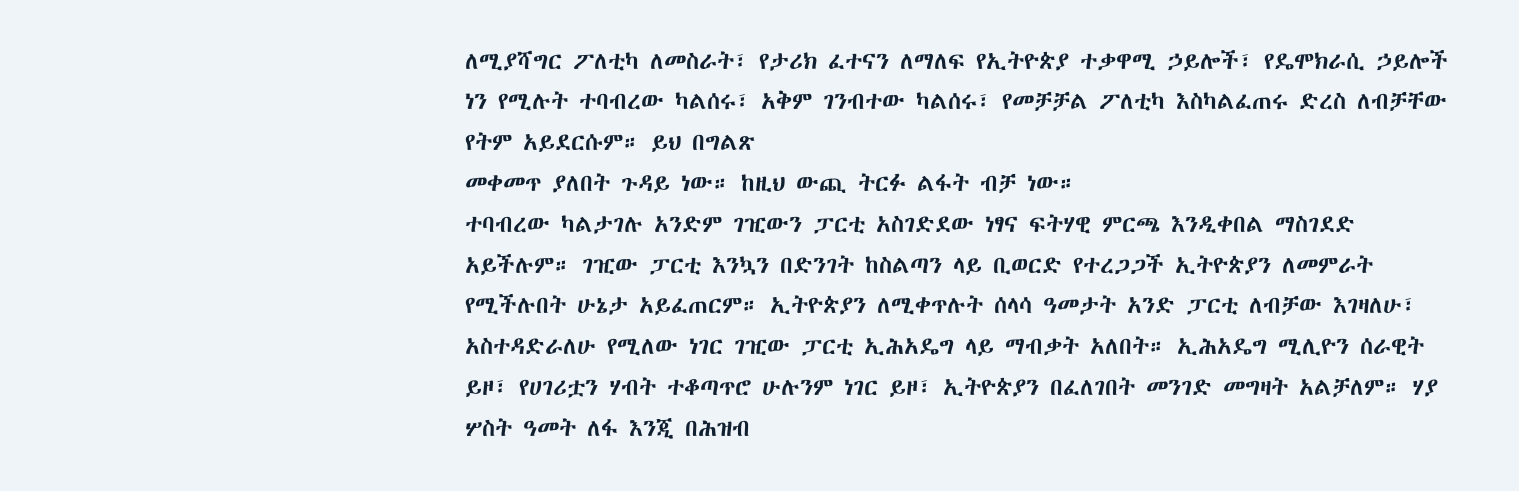ለሚያሻግር ፖለቲካ ለመስራት፣ የታሪክ ፈተናን ለማለፍ የኢትዮጵያ ተቃዋሚ ኃይሎች፣ የዴሞክራሲ ኃይሎች ነን የሚሉት ተባብረው ካልሰሩ፣ አቅም ገንብተው ካልሰሩ፣ የመቻቻል ፖለቲካ እስካልፈጠሩ ድረስ ለብቻቸው የትም አይደርሱም። ይህ በግልጽ
መቀመጥ ያለበት ጉዳይ ነው። ከዚህ ውጪ ትርፉ ልፋት ብቻ ነው።
ተባብረው ካልታገሉ አንድም ገዢውን ፓርቲ አስገድደው ነፃና ፍትሃዊ ምርጫ እንዲቀበል ማስገደድ አይችሉም። ገዢው ፓርቲ እንኳን በድንገት ከስልጣን ላይ ቢወርድ የተረጋጋች ኢትዮጵያን ለመምራት የሚችሉበት ሁኔታ አይፈጠርም። ኢትዮጵያን ለሚቀጥሉት ሰላሳ ዓመታት አንድ ፓርቲ ለብቻው እገዛለሁ፣ አስተዳድራለሁ የሚለው ነገር ገዢው ፓርቲ ኢሕአዴግ ላይ ማብቃት አለበት። ኢሕአዴግ ሚሊዮን ሰራዊት ይዞ፣ የሀገሪቷን ሃብት ተቆጣጥሮ ሁሉንም ነገር ይዞ፣ ኢትዮጵያን በፈለገበት መንገድ መግዛት አልቻለም። ሃያ ሦስት ዓመት ለፋ እንጂ በሕዝብ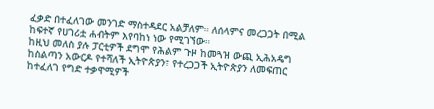ፈቃድ በተፈለገው መንገድ ማስተዳደር አልቻለም። ለሰላምና መረጋጋት በሚል ከፍተኛ የሀገሪቷ ሐብትም እየባከነ ነው የሚገኘው።
ከዚህ መለስ ያሉ ፓርቲዎች ደግሞ የሕልም ጉዞ ከመጓዝ ውጪ ኢሕአዴግ ከስልጣን አውርዶ የተሻለች ኢትዮጵያን፣ የተረጋጋች ኢትዮጵያን ለመፍጠር ከተፈለገ የግድ ተቃዋሚዎች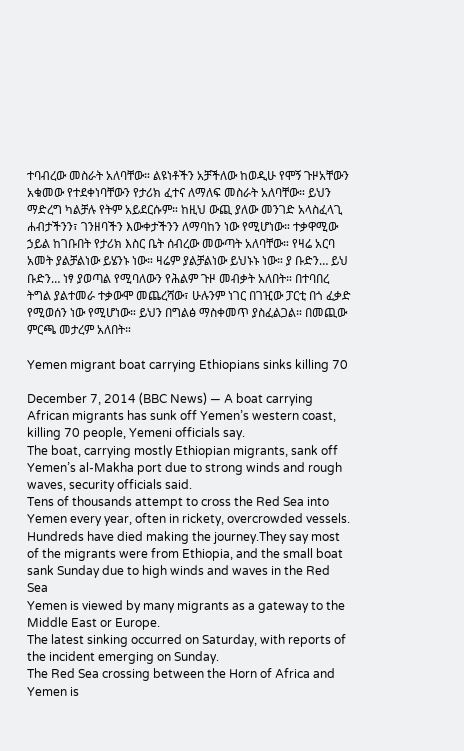ተባብረው መስራት አለባቸው። ልዩነቶችን አቻችለው ከወዲሁ የሞኝ ጉዞአቸውን አቁመው የተደቀነባቸውን የታሪክ ፈተና ለማለፍ መስራት አለባቸው። ይህን ማድረግ ካልቻሉ የትም አይደርሱም። ከዚህ ውጪ ያለው መንገድ አላስፈላጊ ሐብታችንን፣ ገንዘባችን እውቀታችንን ለማባከን ነው የሚሆነው። ተቃዋሚው ኃይል ከገቡበት የታሪክ እስር ቤት ሰብረው መውጣት አለባቸው። የዛሬ አርባ አመት ያልቻልነው ይሄንኑ ነው። ዛሬም ያልቻልነው ይህኑኑ ነው። ያ ቡድን… ይህ ቡድን… ነፃ ያወጣል የሚባለውን የሕልም ጉዞ መብቃት አለበት። በተባበረ ትግል ያልተመራ ተቃውሞ መጨረሻው፣ ሁሉንም ነገር በገዢው ፓርቲ በጎ ፈቃድ የሚወሰን ነው የሚሆነው። ይህን በግልፅ ማስቀመጥ ያስፈልጋል። በመጪው ምርጫ መታረም አለበት።

Yemen migrant boat carrying Ethiopians sinks killing 70

December 7, 2014 (BBC News) — A boat carrying African migrants has sunk off Yemen’s western coast, killing 70 people, Yemeni officials say.
The boat, carrying mostly Ethiopian migrants, sank off Yemen’s al-Makha port due to strong winds and rough waves, security officials said.
Tens of thousands attempt to cross the Red Sea into Yemen every year, often in rickety, overcrowded vessels. Hundreds have died making the journey.They say most of the migrants were from Ethiopia, and the small boat sank Sunday due to high winds and waves in the Red Sea
Yemen is viewed by many migrants as a gateway to the Middle East or Europe.
The latest sinking occurred on Saturday, with reports of the incident emerging on Sunday.
The Red Sea crossing between the Horn of Africa and Yemen is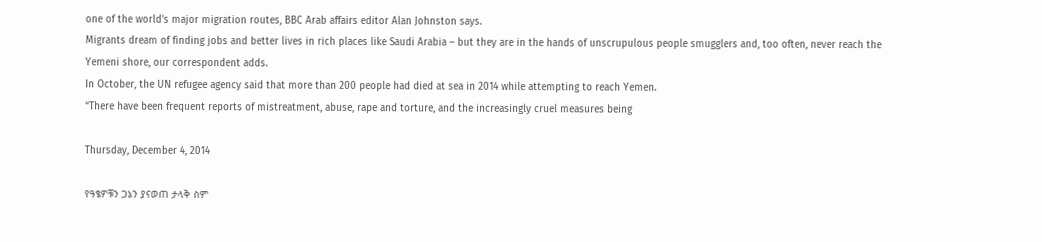one of the world’s major migration routes, BBC Arab affairs editor Alan Johnston says.
Migrants dream of finding jobs and better lives in rich places like Saudi Arabia – but they are in the hands of unscrupulous people smugglers and, too often, never reach the Yemeni shore, our correspondent adds.
In October, the UN refugee agency said that more than 200 people had died at sea in 2014 while attempting to reach Yemen.
“There have been frequent reports of mistreatment, abuse, rape and torture, and the increasingly cruel measures being

Thursday, December 4, 2014

የዓፄዎቹን ጋኔን ያናወጠ ታላቅ ስም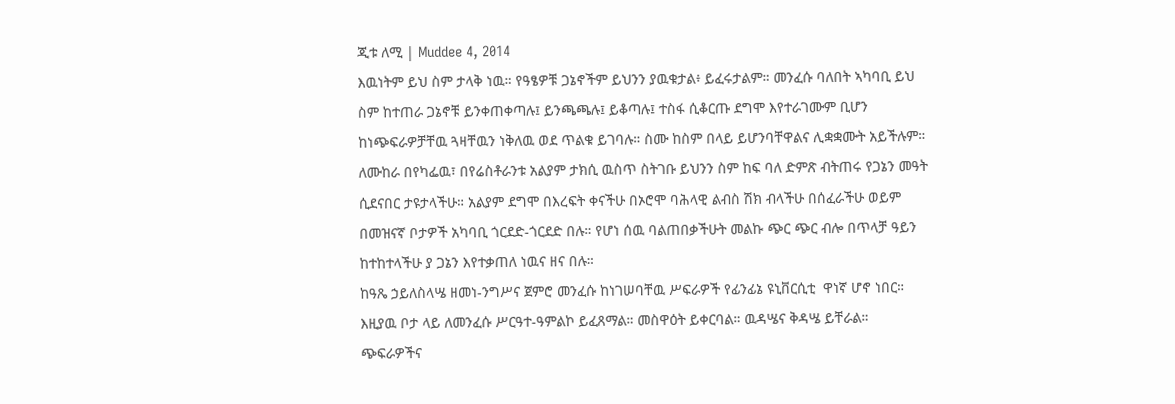ጂቱ ለሚ | Muddee 4, 2014
እዉነትም ይህ ስም ታላቅ ነዉ። የዓፄዎቹ ጋኔኖችም ይህንን ያዉቁታል፥ ይፈሩታልም። መንፈሱ ባለበት ኣካባቢ ይህ ስም ከተጠራ ጋኔኖቹ ይንቀጠቀጣሉ፤ ይንጫጫሉ፤ ይቆጣሉ፤ ተስፋ ሲቆርጡ ደግሞ እየተራገሙም ቢሆን ከነጭፍራዎቻቸዉ ጓዛቸዉን ነቅለዉ ወደ ጥልቁ ይገባሉ። ስሙ ከስም በላይ ይሆንባቸዋልና ሊቋቋሙት አይችሉም። ለሙከራ በየካፌዉ፣ በየሬስቶራንቱ አልያም ታክሲ ዉስጥ ስትገቡ ይህንን ስም ከፍ ባለ ድምጽ ብትጠሩ የጋኔን መዓት ሲደናበር ታዩታላችሁ። አልያም ደግሞ በእረፍት ቀናችሁ በኦሮሞ ባሕላዊ ልብስ ሽክ ብላችሁ በሰፈራችሁ ወይም በመዝናኛ ቦታዎች አካባቢ ጎርደድ-ጎርደድ በሉ። የሆነ ሰዉ ባልጠበቃችሁት መልኩ ጭር ጭር ብሎ በጥላቻ ዓይን ከተከተላችሁ ያ ጋኔን እየተቃጠለ ነዉና ዘና በሉ።
ከዓጼ ኃይለስላሤ ዘመነ-ንግሥና ጀምሮ መንፈሱ ከነገሠባቸዉ ሥፍራዎች የፊንፊኔ ዩኒቨርሲቲ  ዋነኛ ሆኖ ነበር። እዚያዉ ቦታ ላይ ለመንፈሱ ሥርዓተ-ዓምልኮ ይፈጸማል። መስዋዕት ይቀርባል። ዉዳሤና ቅዳሤ ይቸራል። ጭፍራዎችና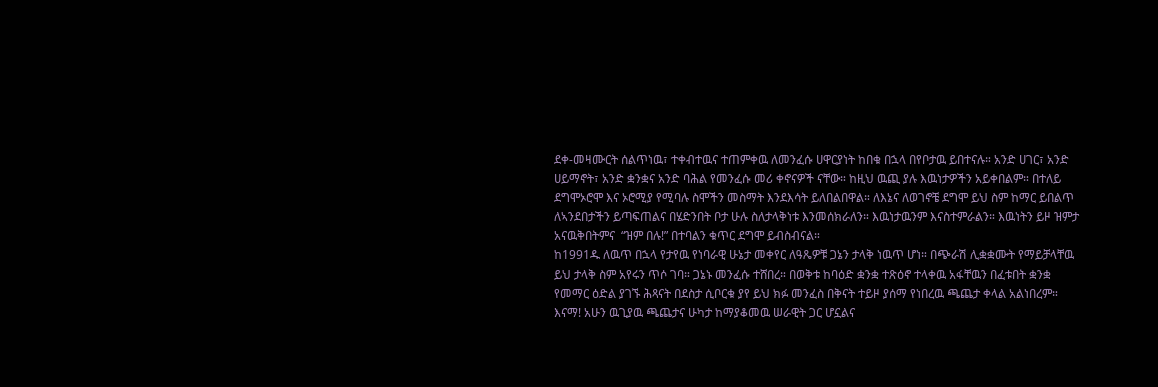ደቀ-መዛሙርት ሰልጥነዉ፣ ተቀብተዉና ተጠምቀዉ ለመንፈሱ ሀዋርያነት ከበቁ በኋላ በየቦታዉ ይበተናሉ። አንድ ሀገር፣ አንድ ሀይማኖት፣ አንድ ቋንቋና አንድ ባሕል የመንፈሱ መሪ ቀኖናዎች ናቸው። ከዚህ ዉጪ ያሉ እዉነታዎችን አይቀበልም። በተለይ ደግሞኦሮሞ እና ኦሮሚያ የሚባሉ ስሞችን መስማት እንደእሳት ይለበልበዋል። ለእኔና ለወገኖቼ ደግሞ ይህ ስም ከማር ይበልጥ ለኣንደበታችን ይጣፍጠልና በሄድንበት ቦታ ሁሉ ስለታላቅነቱ እንመሰክራለን። እዉነታዉንም እናስተምራልን። እዉነትን ይዞ ዝምታ አናዉቅበትምና  “ዝም በሉ!” በተባልን ቁጥር ደግሞ ይብስብናል።
ከ1991ዱ ለዉጥ በኋላ የታየዉ የነባራዊ ሁኔታ መቀየር ለዓጼዎቹ ጋኔን ታላቅ ነዉጥ ሆነ። በጭራሽ ሊቋቋሙት የማይቻላቸዉ ይህ ታላቅ ስም አየሩን ጥሶ ገባ። ጋኔኑ መንፈሱ ተሸበረ። በወቅቱ ከባዕድ ቋንቋ ተጽዕኖ ተላቀዉ አፋቸዉን በፈቱበት ቋንቋ የመማር ዕድል ያገኙ ሕጻናት በደስታ ሲቦርቁ ያየ ይህ ክፉ መንፈስ በቅናት ተይዞ ያሰማ የነበረዉ ጫጨታ ቀላል አልነበረም። እናማ! አሁን ዉጊያዉ ጫጨታና ሁካታ ከማያቆመዉ ሠራዊት ጋር ሆኗልና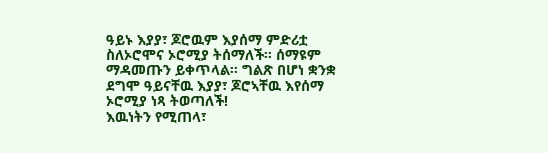ዓይኑ እያያ፣ ጆሮዉም እያሰማ ምድሪቷ ስለኦሮሞና ኦሮሚያ ትሰማለች። ሰማዩም ማዳመጡን ይቀጥላል። ግልጽ በሆነ ቋንቋ ደግሞ ዓይናቸዉ እያያ፣ ጆሮኣቸዉ እየሰማ ኦሮሚያ ነጻ ትወጣለች!
እዉነትን የሚጠላ፣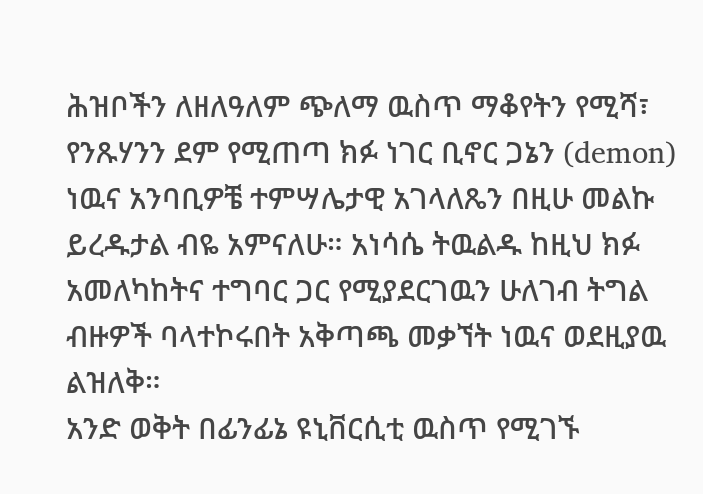ሕዝቦችን ለዘለዓለም ጭለማ ዉስጥ ማቆየትን የሚሻ፣ የንጹሃንን ደም የሚጠጣ ክፉ ነገር ቢኖር ጋኔን (demon) ነዉና አንባቢዎቼ ተምሣሌታዊ አገላለጼን በዚሁ መልኩ ይረዱታል ብዬ አምናለሁ። አነሳሴ ትዉልዱ ከዚህ ክፉ አመለካከትና ተግባር ጋር የሚያደርገዉን ሁለገብ ትግል ብዙዎች ባላተኮሩበት አቅጣጫ መቃኘት ነዉና ወደዚያዉ ልዝለቅ።
አንድ ወቅት በፊንፊኔ ዩኒቨርሲቲ ዉስጥ የሚገኙ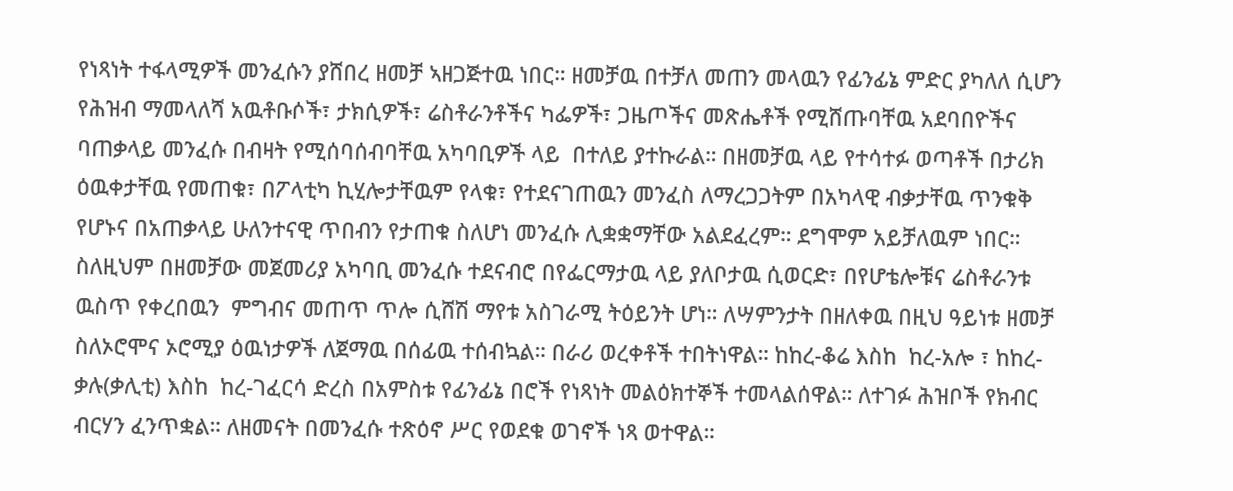የነጻነት ተፋላሚዎች መንፈሱን ያሸበረ ዘመቻ ኣዘጋጅተዉ ነበር። ዘመቻዉ በተቻለ መጠን መላዉን የፊንፊኔ ምድር ያካለለ ሲሆን  የሕዝብ ማመላለሻ አዉቶቡሶች፣ ታክሲዎች፣ ሬስቶራንቶችና ካፌዎች፣ ጋዜጦችና መጽሔቶች የሚሸጡባቸዉ አደባበዮችና ባጠቃላይ መንፈሱ በብዛት የሚሰባሰብባቸዉ አካባቢዎች ላይ  በተለይ ያተኩራል። በዘመቻዉ ላይ የተሳተፉ ወጣቶች በታሪክ ዕዉቀታቸዉ የመጠቁ፣ በፖላቲካ ኪሂሎታቸዉም የላቁ፣ የተደናገጠዉን መንፈስ ለማረጋጋትም በአካላዊ ብቃታቸዉ ጥንቁቅ የሆኑና በአጠቃላይ ሁለንተናዊ ጥበብን የታጠቁ ስለሆነ መንፈሱ ሊቋቋማቸው አልደፈረም። ደግሞም አይቻለዉም ነበር።
ስለዚህም በዘመቻው መጀመሪያ አካባቢ መንፈሱ ተደናብሮ በየፌርማታዉ ላይ ያለቦታዉ ሲወርድ፣ በየሆቴሎቹና ሬስቶራንቱ ዉስጥ የቀረበዉን  ምግብና መጠጥ ጥሎ ሲሸሽ ማየቱ አስገራሚ ትዕይንት ሆነ። ለሣምንታት በዘለቀዉ በዚህ ዓይነቱ ዘመቻ ስለኦሮሞና ኦሮሚያ ዕዉነታዎች ለጀማዉ በሰፊዉ ተሰብኳል። በራሪ ወረቀቶች ተበትነዋል። ከከረ-ቆሬ እስከ  ከረ-አሎ ፣ ከከረ-ቃሉ(ቃሊቲ) እስከ  ከረ-ገፈርሳ ድረስ በአምስቱ የፊንፊኔ በሮች የነጻነት መልዕክተኞች ተመላልሰዋል። ለተገፉ ሕዝቦች የክብር ብርሃን ፈንጥቋል። ለዘመናት በመንፈሱ ተጽዕኖ ሥር የወደቁ ወገኖች ነጻ ወተዋል።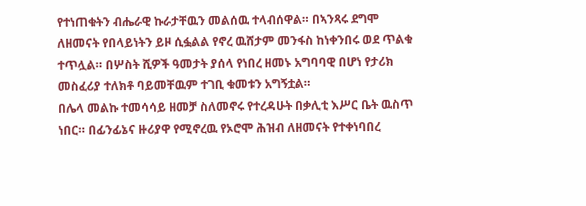የተነጠቁትን ብሔራዊ ኩራታቸዉን መልሰዉ ተላብሰዋል። በኣንጻሩ ደግሞ ለዘመናት የበላይነትን ይዞ ሲፏልል የኖረ ዉሸታም መንፋስ ከነቀንበሩ ወደ ጥልቁ ተጥሏል። በሦስት ሺዎች ዓመታት ያሰላ የነበረ ዘመኑ አግባባዊ በሆነ የታሪክ መስፈሪያ ተለክቶ ባይመቸዉም ተገቢ ቁመቱን አግኝቷል።
በሌላ መልኩ ተመሳሳይ ዘመቻ ስለመኖሩ የተረዳሁት በቃሊቲ እሥር ቤት ዉስጥ ነበር። በፊንፊኔና ዙሪያዋ የሚኖረዉ የኦሮሞ ሕዝብ ለዘመናት የተቀነባበረ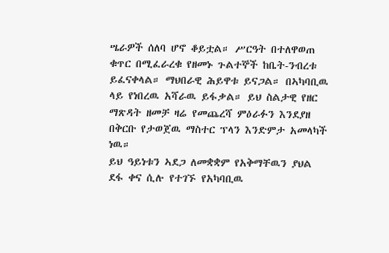ሤራዎች ሰለባ ሆኖ ቆይቷል። ሥርዓት በተለዋወጠ ቁጥር በሚፈራረቁ የዘመኑ ጉልተኞች ከቤት-ንብረቱ ይፈናቀላል። ማህበራዊ ሕይዋቱ ይናጋል። በኣካባቢዉ ላይ የነበረዉ አሻራዉ ይፋቃል። ይህ ስልታዊ የዘር ማጽዳት ዘመቻ ዛሬ የመጨረሻ ምዕራፉን እንደያዘ በቅርቡ የታወጀዉ ማስተር ፕላን እንድምታ አመላካች ነዉ።
ይህ ዓይነቱን ኣደጋ ለመቋቋም የአቅማቸዉን ያህል ደፋ ቀና ሲሉ የተገኙ የአካባቢዉ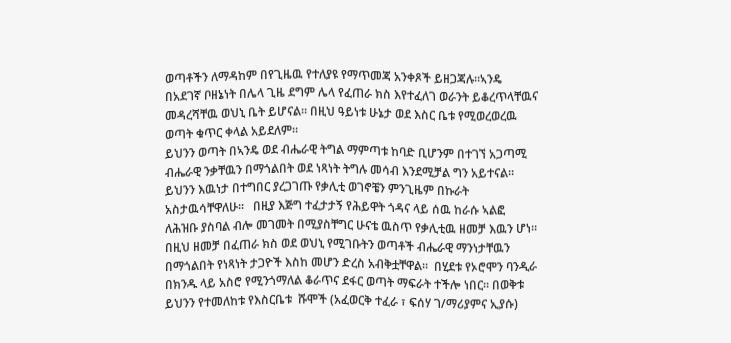ወጣቶችን ለማዳከም በየጊዜዉ የተለያዩ የማጥመጃ አንቀጾች ይዘጋጃሉ።ኣንዴ በአደገኛ ቦዘኔነት በሌላ ጊዜ ደግም ሌላ የፈጠራ ክስ እየተፈለገ ወራንት ይቆረጥላቸዉና መዳረሻቸዉ ወህኒ ቤት ይሆናል። በዚህ ዓይነቱ ሁኔታ ወደ እስር ቤቱ የሚወረወረዉ ወጣት ቁጥር ቀላል አይደለም።
ይህንን ወጣት በኣንዴ ወደ ብሔራዊ ትግል ማምጣቱ ከባድ ቢሆንም በተገኘ አጋጣሚ ብሔራዊ ንቃቸዉን በማጎልበት ወደ ነጻነት ትግሉ መሳብ እንደሚቻል ግን አይተናል። ይህንን እዉነታ በተግበር ያረጋገጡ የቃሊቲ ወገኖቼን ምንጊዜም በኩራት አስታዉሳቸዋለሁ።   በዚያ እጅግ ተፈታታኝ የሕይዋት ጎዳና ላይ ሰዉ ከራሱ ኣልፎ ለሕዝቡ ያስባል ብሎ መገመት በሚያስቸግር ሁናቴ ዉስጥ የቃሊቲዉ ዘመቻ እዉን ሆነ።
በዚህ ዘመቻ በፈጠራ ክስ ወደ ወህኒ የሚገቡትን ወጣቶች ብሔራዊ ማንነታቸዉን በማጎልበት የነጻነት ታጋዮች እስከ መሆን ድረስ አብቅቷቸዋል።  በሂደቱ የኦሮሞን ባንዲራ በክንዱ ላይ አስሮ የሚንጎማለል ቆራጥና ደፋር ወጣት ማፍራት ተችሎ ነበር። በወቅቱ ይህንን የተመለከቱ የእስርቤቱ  ሹሞች (አፈወርቅ ተፈራ ፣ ፍሰሃ ገ/ማሪያምና ኢያሱ)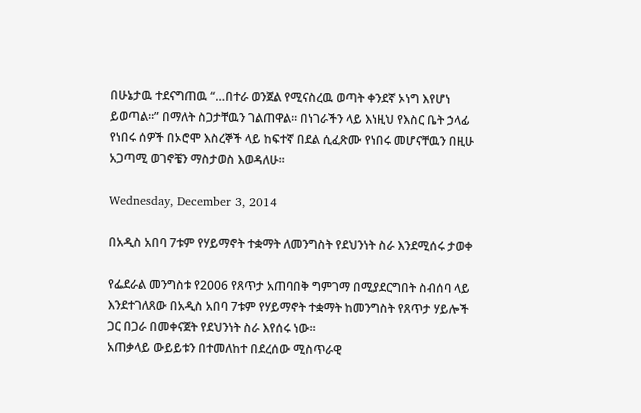በሁኔታዉ ተደናግጠዉ “…በተራ ወንጀል የሚናስረዉ ወጣት ቀንደኛ ኦነግ እየሆነ ይወጣል።” በማለት ስጋታቸዉን ገልጠዋል። በነገራችን ላይ እነዚህ የእስር ቤት ኃላፊ የነበሩ ሰዎች በኦሮሞ እስረኞች ላይ ከፍተኛ በደል ሲፈጽሙ የነበሩ መሆናቸዉን በዚሁ አጋጣሚ ወገኖቼን ማስታወስ እወዳለሁ።

Wednesday, December 3, 2014

በአዲስ አበባ 7ቱም የሃይማኖት ተቋማት ለመንግስት የደህንነት ስራ እንደሚሰሩ ታወቀ

የፌደራል መንግስቱ የ2006 የጸጥታ አጠባበቅ ግምገማ በሚያደርግበት ስብሰባ ላይ እንደተገለጸው በአዲስ አበባ 7ቱም የሃይማኖት ተቋማት ከመንግስት የጸጥታ ሃይሎች ጋር በጋራ በመቀናጀት የደህንነት ስራ እየሰሩ ነው።
አጠቃላይ ውይይቱን በተመለከተ በደረሰው ሚስጥራዊ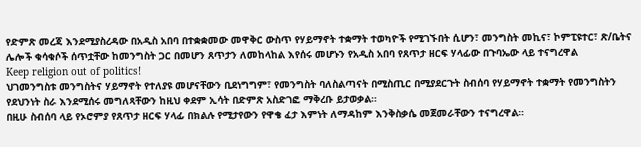የድምጽ መረጃ እንደሚያስረዳው በአዲስ አበባ በተቋቋመው መዋቅር ውስጥ የሃይማኖት ተቋማት ተወካዮች የሚገኙበት ሲሆን፣ መንግስት መኪና፣ ኮምፒዩተር፣ ጽ/ቤትና ሌሎች ቁሳቁሶች ሰጥቷቸው ከመንግስት ጋር በመሆን ጸጥታን ለመከላከል እየሰሩ መሆኑን የአዲስ አበባ የጸጥታ ዘርፍ ሃላፊው በጉባኤው ላይ ተናግረዋል
Keep religion out of politics!
ህገመንግስቱ መንግስትና ሃይማኖት የተለያዩ መሆናቸውን ቢደነግግም፣ የመንግስት ባለስልጣናት በሚስጢር በሚያደርጉት ስብሰባ የሃይማኖት ተቋማት የመንግስትን የደህንነት ስራ እንደሚሰሩ መግለጻቸውን ከዚህ ቀደም ኢሳት በድምጽ አስድገፎ ማቅረቡ ይታወቃል።
በዚሁ ስብሰባ ላይ የኦሮምያ የጸጥታ ዘርፍ ሃላፊ በክልሉ የሚታየውን የዋቄ ፈታ እምነት ለማዳከም እንቅስቃሴ መጀመራቸውን ተናግረዋል።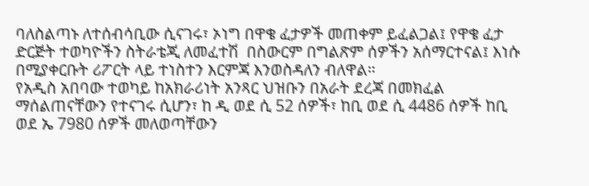ባለስልጣኑ ለተሰብሳቢው ሲናገሩ፣ ኦነግ በዋቄ ፈታዎች መጠቀም ይፈልጋል፤ የዋቄ ፈታ ድርጅት ተወካዮችን ስትራቴጂ ለመፈተሽ  በስውርም በግልጽም ሰዎችን አሰማርተናል፤ እነሱ በሚያቀርቡት ሪፖርት ላይ ተነስተን እርምጃ እንወስዳለን ብለዋል።
የአዲስ አበባው ተወካይ ከአክራሪነት አንጻር ህዝቡን በአራት ደረጃ በመክፈል ማሰልጠናቸውን የተናገሩ ሲሆን፣ ከ ዲ ወደ ሲ 52 ሰዎች፣ ከቢ ወደ ሲ 4486 ሰዎች ከቢ ወደ ኤ 7980 ሰዎች መለወጣቸውን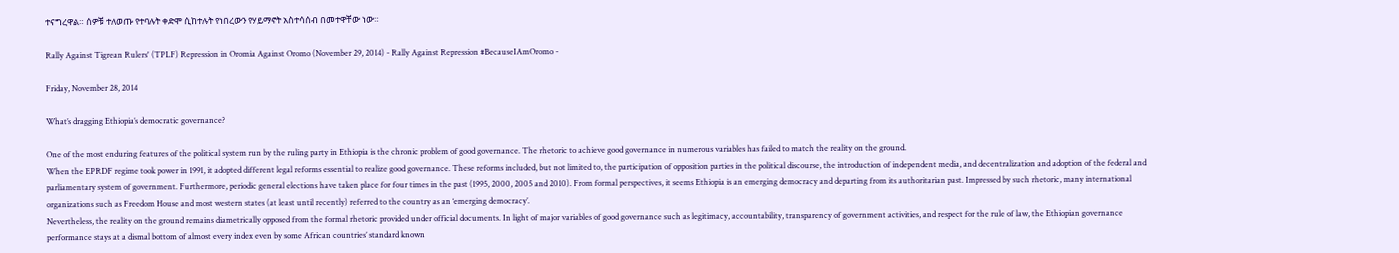ተናግረዋል። ሰዎቹ ተለወጡ የተባሉት ቀድሞ ሲከተሉት የነበረውን የሃይማኖት አስተሳሰብ በመተዋቸው ነው።

Rally Against Tigrean Rulers' (TPLF) Repression in Oromia Against Oromo (November 29, 2014) - Rally Against Repression #BecauseIAmOromo -

Friday, November 28, 2014

What’s dragging Ethiopia’s democratic governance?

One of the most enduring features of the political system run by the ruling party in Ethiopia is the chronic problem of good governance. The rhetoric to achieve good governance in numerous variables has failed to match the reality on the ground.
When the EPRDF regime took power in 1991, it adopted different legal reforms essential to realize good governance. These reforms included, but not limited to, the participation of opposition parties in the political discourse, the introduction of independent media, and decentralization and adoption of the federal and parliamentary system of government. Furthermore, periodic general elections have taken place for four times in the past (1995, 2000, 2005 and 2010). From formal perspectives, it seems Ethiopia is an emerging democracy and departing from its authoritarian past. Impressed by such rhetoric, many international organizations such as Freedom House and most western states (at least until recently) referred to the country as an ‘emerging democracy’.
Nevertheless, the reality on the ground remains diametrically opposed from the formal rhetoric provided under official documents. In light of major variables of good governance such as legitimacy, accountability, transparency of government activities, and respect for the rule of law, the Ethiopian governance performance stays at a dismal bottom of almost every index even by some African countries’ standard known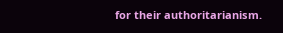for their authoritarianism.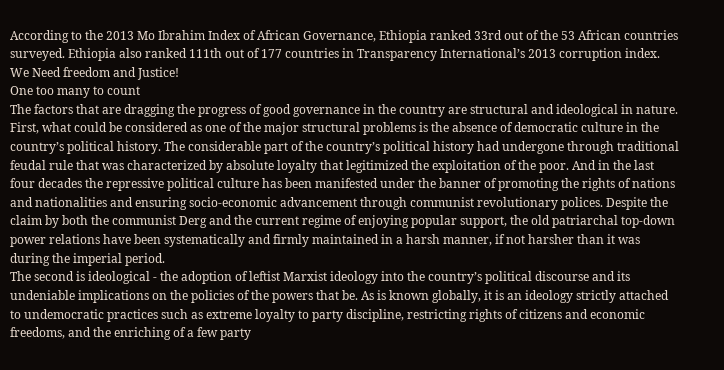According to the 2013 Mo Ibrahim Index of African Governance, Ethiopia ranked 33rd out of the 53 African countries surveyed. Ethiopia also ranked 111th out of 177 countries in Transparency International’s 2013 corruption index.
We Need freedom and Justice!
One too many to count
The factors that are dragging the progress of good governance in the country are structural and ideological in nature. First, what could be considered as one of the major structural problems is the absence of democratic culture in the country’s political history. The considerable part of the country’s political history had undergone through traditional feudal rule that was characterized by absolute loyalty that legitimized the exploitation of the poor. And in the last four decades the repressive political culture has been manifested under the banner of promoting the rights of nations and nationalities and ensuring socio-economic advancement through communist revolutionary polices. Despite the claim by both the communist Derg and the current regime of enjoying popular support, the old patriarchal top-down power relations have been systematically and firmly maintained in a harsh manner, if not harsher than it was during the imperial period.
The second is ideological - the adoption of leftist Marxist ideology into the country’s political discourse and its undeniable implications on the policies of the powers that be. As is known globally, it is an ideology strictly attached to undemocratic practices such as extreme loyalty to party discipline, restricting rights of citizens and economic freedoms, and the enriching of a few party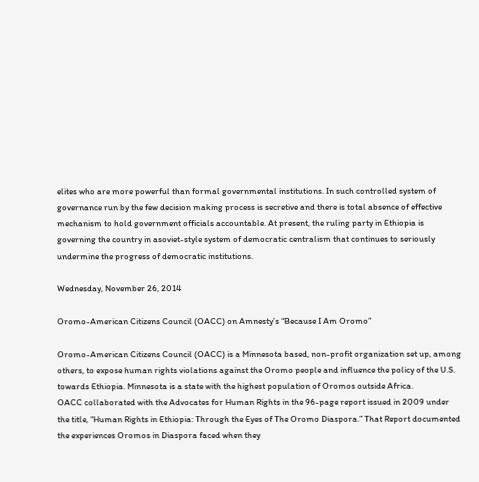elites who are more powerful than formal governmental institutions. In such controlled system of governance run by the few decision making process is secretive and there is total absence of effective mechanism to hold government officials accountable. At present, the ruling party in Ethiopia is governing the country in asoviet-style system of democratic centralism that continues to seriously undermine the progress of democratic institutions.

Wednesday, November 26, 2014

Oromo-American Citizens Council (OACC) on Amnesty’s “Because I Am Oromo”

Oromo-American Citizens Council (OACC) is a Minnesota based, non-profit organization set up, among others, to expose human rights violations against the Oromo people and influence the policy of the U.S. towards Ethiopia. Minnesota is a state with the highest population of Oromos outside Africa.
OACC collaborated with the Advocates for Human Rights in the 96-page report issued in 2009 under the title, “Human Rights in Ethiopia: Through the Eyes of The Oromo Diaspora.” That Report documented the experiences Oromos in Diaspora faced when they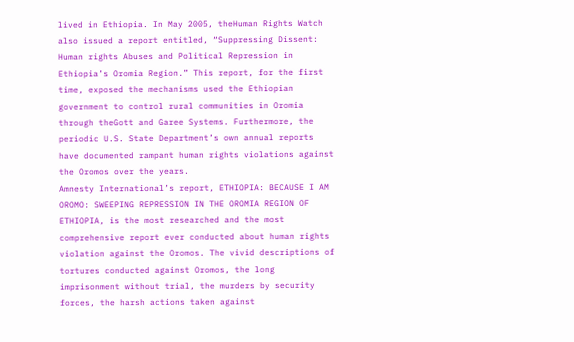lived in Ethiopia. In May 2005, theHuman Rights Watch also issued a report entitled, “Suppressing Dissent: Human rights Abuses and Political Repression in Ethiopia’s Oromia Region.” This report, for the first time, exposed the mechanisms used the Ethiopian government to control rural communities in Oromia through theGott and Garee Systems. Furthermore, the periodic U.S. State Department’s own annual reports have documented rampant human rights violations against the Oromos over the years.
Amnesty International’s report, ETHIOPIA: BECAUSE I AM OROMO: SWEEPING REPRESSION IN THE OROMIA REGION OF ETHIOPIA, is the most researched and the most comprehensive report ever conducted about human rights violation against the Oromos. The vivid descriptions of tortures conducted against Oromos, the long imprisonment without trial, the murders by security forces, the harsh actions taken against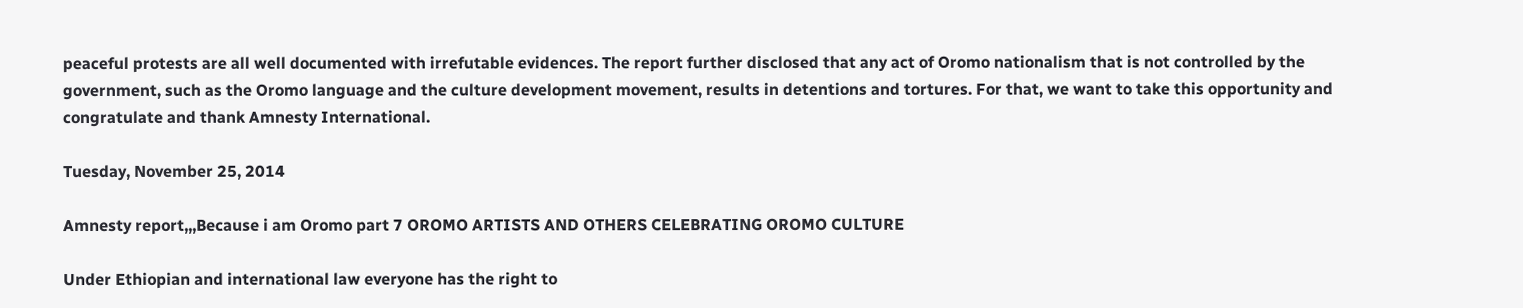peaceful protests are all well documented with irrefutable evidences. The report further disclosed that any act of Oromo nationalism that is not controlled by the government, such as the Oromo language and the culture development movement, results in detentions and tortures. For that, we want to take this opportunity and congratulate and thank Amnesty International.

Tuesday, November 25, 2014

Amnesty report,,,Because i am Oromo part 7 OROMO ARTISTS AND OTHERS CELEBRATING OROMO CULTURE

Under Ethiopian and international law everyone has the right to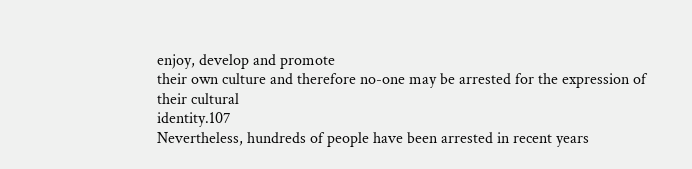enjoy, develop and promote
their own culture and therefore no-one may be arrested for the expression of their cultural
identity.107
Nevertheless, hundreds of people have been arrested in recent years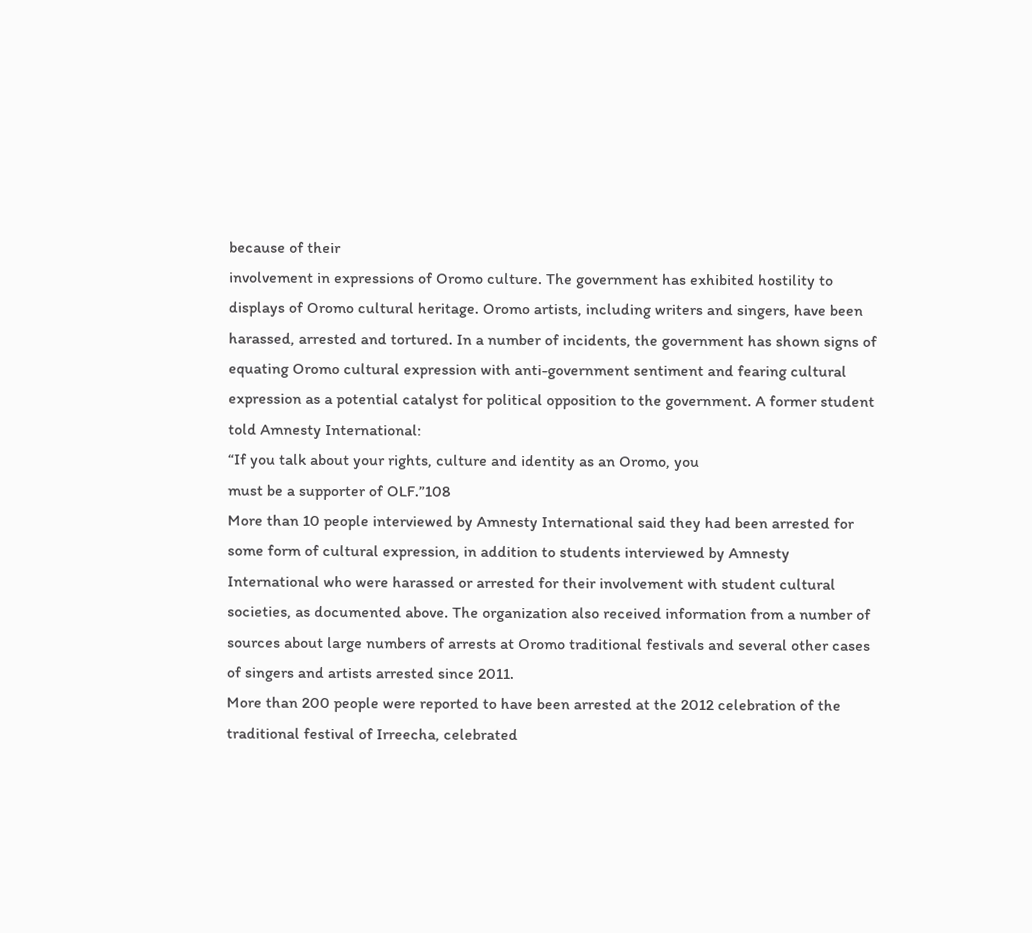because of their
involvement in expressions of Oromo culture. The government has exhibited hostility to
displays of Oromo cultural heritage. Oromo artists, including writers and singers, have been
harassed, arrested and tortured. In a number of incidents, the government has shown signs of
equating Oromo cultural expression with anti-government sentiment and fearing cultural
expression as a potential catalyst for political opposition to the government. A former student
told Amnesty International:
“If you talk about your rights, culture and identity as an Oromo, you
must be a supporter of OLF.”108
More than 10 people interviewed by Amnesty International said they had been arrested for
some form of cultural expression, in addition to students interviewed by Amnesty
International who were harassed or arrested for their involvement with student cultural
societies, as documented above. The organization also received information from a number of
sources about large numbers of arrests at Oromo traditional festivals and several other cases
of singers and artists arrested since 2011.
More than 200 people were reported to have been arrested at the 2012 celebration of the
traditional festival of Irreecha, celebrated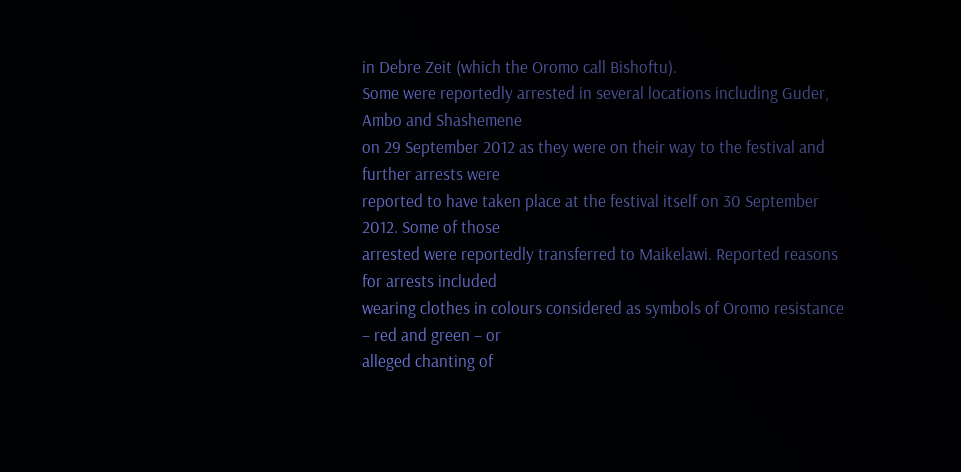in Debre Zeit (which the Oromo call Bishoftu).
Some were reportedly arrested in several locations including Guder, Ambo and Shashemene
on 29 September 2012 as they were on their way to the festival and further arrests were
reported to have taken place at the festival itself on 30 September 2012. Some of those
arrested were reportedly transferred to Maikelawi. Reported reasons for arrests included
wearing clothes in colours considered as symbols of Oromo resistance – red and green – or
alleged chanting of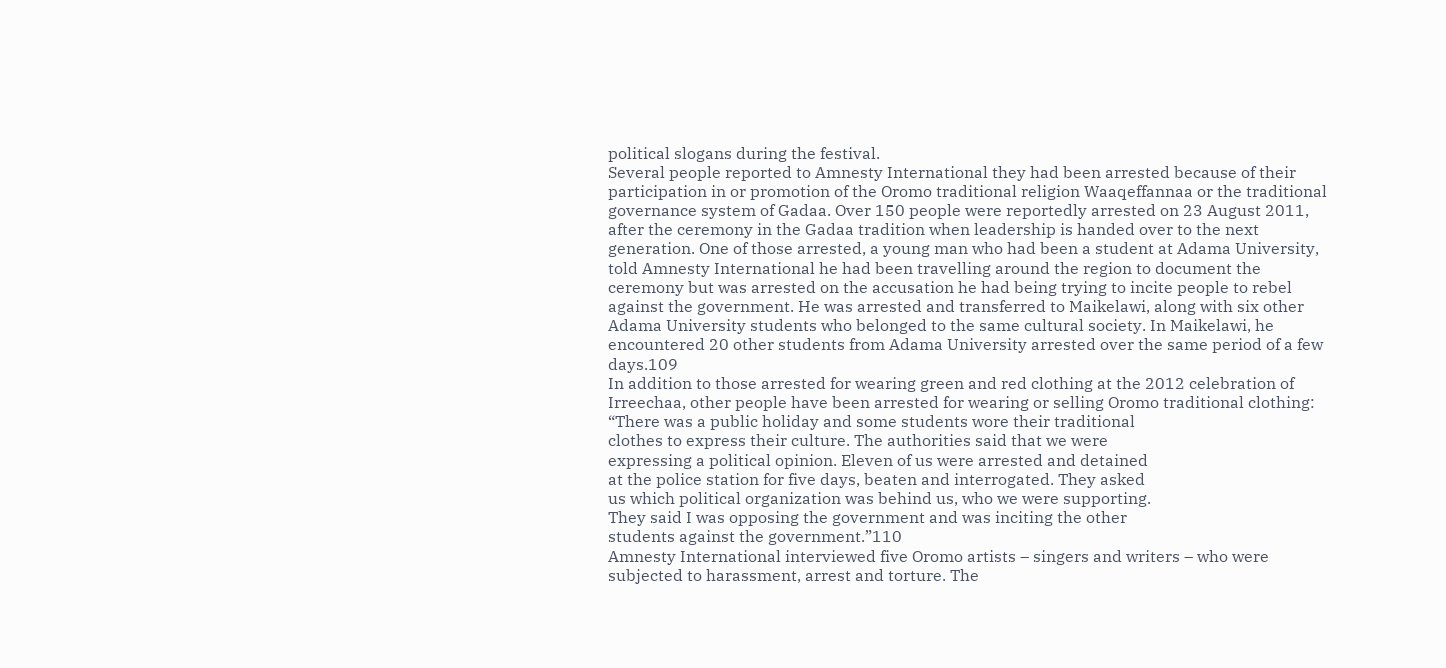political slogans during the festival.
Several people reported to Amnesty International they had been arrested because of their
participation in or promotion of the Oromo traditional religion Waaqeffannaa or the traditional
governance system of Gadaa. Over 150 people were reportedly arrested on 23 August 2011,
after the ceremony in the Gadaa tradition when leadership is handed over to the next
generation. One of those arrested, a young man who had been a student at Adama University,
told Amnesty International he had been travelling around the region to document the
ceremony but was arrested on the accusation he had being trying to incite people to rebel
against the government. He was arrested and transferred to Maikelawi, along with six other
Adama University students who belonged to the same cultural society. In Maikelawi, he
encountered 20 other students from Adama University arrested over the same period of a few
days.109
In addition to those arrested for wearing green and red clothing at the 2012 celebration of
Irreechaa, other people have been arrested for wearing or selling Oromo traditional clothing:
“There was a public holiday and some students wore their traditional
clothes to express their culture. The authorities said that we were
expressing a political opinion. Eleven of us were arrested and detained
at the police station for five days, beaten and interrogated. They asked
us which political organization was behind us, who we were supporting.
They said I was opposing the government and was inciting the other
students against the government.”110
Amnesty International interviewed five Oromo artists – singers and writers – who were
subjected to harassment, arrest and torture. The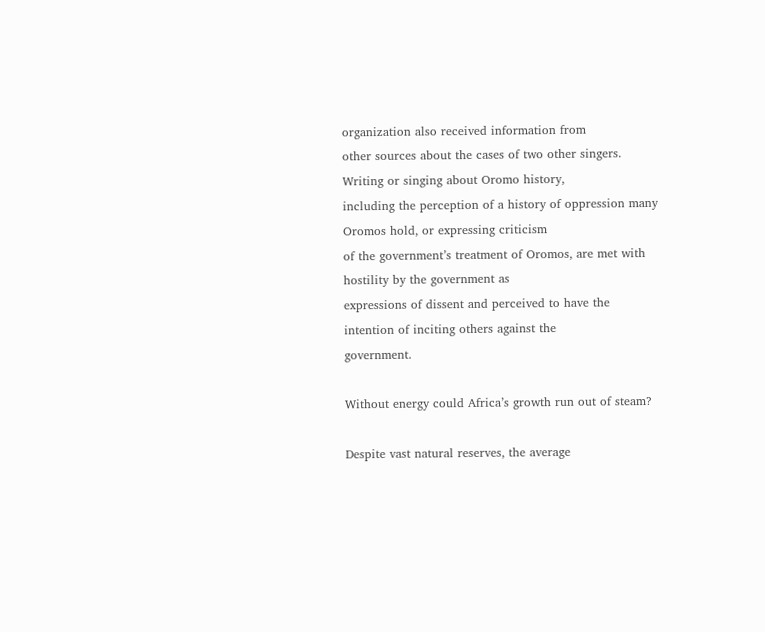organization also received information from
other sources about the cases of two other singers. Writing or singing about Oromo history,
including the perception of a history of oppression many Oromos hold, or expressing criticism
of the government’s treatment of Oromos, are met with hostility by the government as
expressions of dissent and perceived to have the intention of inciting others against the
government.

Without energy could Africa’s growth run out of steam?

Despite vast natural reserves, the average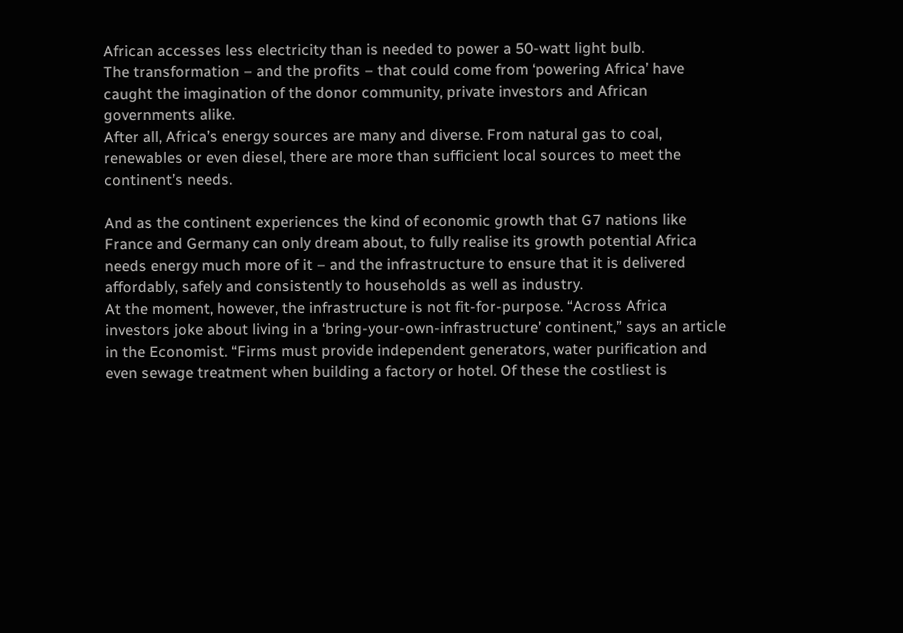African accesses less electricity than is needed to power a 50-watt light bulb.
The transformation – and the profits – that could come from ‘powering Africa’ have caught the imagination of the donor community, private investors and African governments alike.
After all, Africa’s energy sources are many and diverse. From natural gas to coal, renewables or even diesel, there are more than sufficient local sources to meet the continent’s needs.

And as the continent experiences the kind of economic growth that G7 nations like France and Germany can only dream about, to fully realise its growth potential Africa needs energy much more of it – and the infrastructure to ensure that it is delivered affordably, safely and consistently to households as well as industry.
At the moment, however, the infrastructure is not fit-for-purpose. “Across Africa investors joke about living in a ‘bring-your-own-infrastructure’ continent,” says an article in the Economist. “Firms must provide independent generators, water purification and even sewage treatment when building a factory or hotel. Of these the costliest is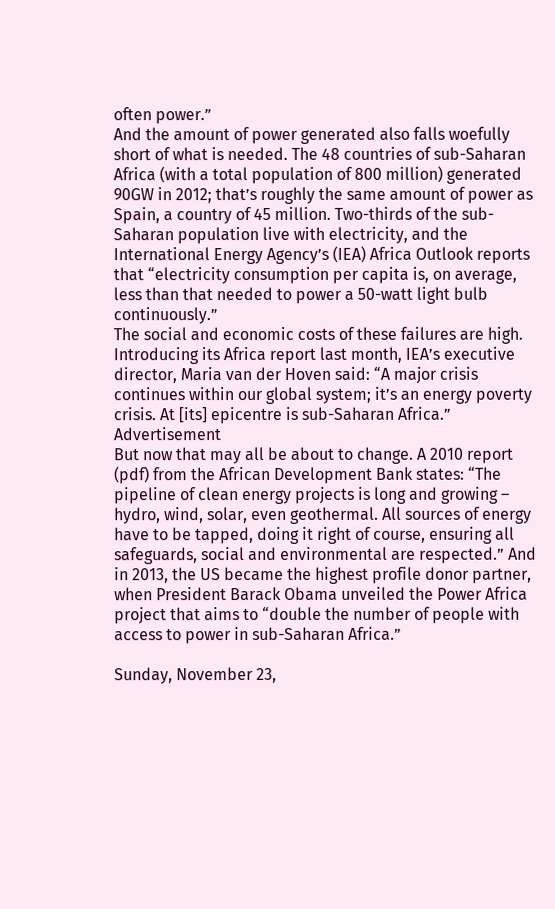often power.”
And the amount of power generated also falls woefully short of what is needed. The 48 countries of sub-Saharan Africa (with a total population of 800 million) generated 90GW in 2012; that’s roughly the same amount of power as Spain, a country of 45 million. Two-thirds of the sub-Saharan population live with electricity, and the International Energy Agency’s (IEA) Africa Outlook reports that “electricity consumption per capita is, on average, less than that needed to power a 50-watt light bulb continuously.”
The social and economic costs of these failures are high. Introducing its Africa report last month, IEA’s executive director, Maria van der Hoven said: “A major crisis continues within our global system; it’s an energy poverty crisis. At [its] epicentre is sub-Saharan Africa.”
Advertisement
But now that may all be about to change. A 2010 report (pdf) from the African Development Bank states: “The pipeline of clean energy projects is long and growing – hydro, wind, solar, even geothermal. All sources of energy have to be tapped, doing it right of course, ensuring all safeguards, social and environmental are respected.” And in 2013, the US became the highest profile donor partner, when President Barack Obama unveiled the Power Africa project that aims to “double the number of people with access to power in sub-Saharan Africa.”

Sunday, November 23,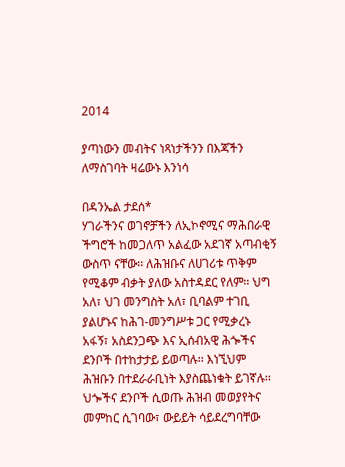2014

ያጣነውን መብትና ነጻነታችንን በእጃችን ለማስገባት ዛሬውኑ እንነሳ

በዳንኤል ታደሰ*
ሃገራችንና ወገኖቻችን ለኢኮኖሚና ማሕበራዊ ችግሮች ከመጋለጥ አልፈው አደገኛ አጣብቂኝ ውስጥ ናቸው፡፡ ለሕዝቡና ለሀገሪቱ ጥቅም የሚቆም ብቃት ያለው አስተዳደር የለም፡፡ ህግ አለ፣ ህገ መንግስት አለ፣ ቢባልም ተገቢ ያልሆኑና ከሕገ-መንግሥቱ ጋር የሚቃረኑ አፋኝ፣ አስደንጋጭ እና ኢሰብአዊ ሕጐችና ደንቦች በተከታታይ ይወጣሉ፡፡ እነኚህም ሕዝቡን በተደራራቢነት እያስጨነቁት ይገኛሉ፡፡ ህጐችና ደንቦች ሲወጡ ሕዝብ መወያየትና መምከር ሲገባው፣ ውይይት ሳይደረግባቸው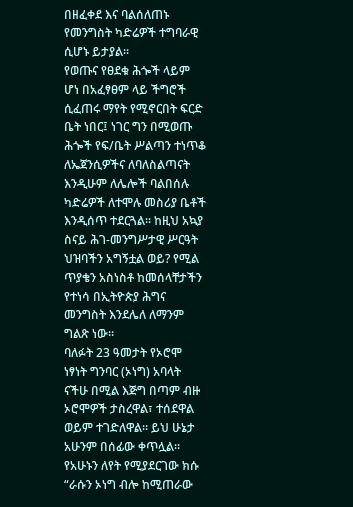በዘፈቀደ እና ባልሰለጠኑ የመንግስት ካድሬዎች ተግባራዊ ሲሆኑ ይታያል፡፡
የወጡና የፀደቁ ሕጐች ላይም ሆነ በአፈፃፀም ላይ ችግሮች ሲፈጠሩ ማየት የሚኖርበት ፍርድ ቤት ነበር፤ ነገር ግን በሚወጡ ሕጐች የፍ/ቤት ሥልጣን ተነጥቆ ለኤጀንሲዎችና ለባለስልጣናት እንዲሁም ለሌሎች ባልበሰሉ ካድሬዎች ለተሞሉ መስሪያ ቤቶች እንዲሰጥ ተደርጓል፡፡ ከዚህ አኳያ ስናይ ሕገ-መንግሥታዊ ሥርዓት ህዝባችን አግኝቷል ወይ? የሚል ጥያቄን አስነስቶ ከመሰላቸታችን የተነሳ በኢትዮጵያ ሕግና መንግስት እንደሌለ ለማንም ግልጽ ነው።
ባለፉት 23 ዓመታት የኦሮሞ ነፃነት ግንባር (ኦነግ) አባላት ናችሁ በሚል እጅግ በጣም ብዙ ኦሮሞዎች ታስረዋል፣ ተሰደዋል ወይም ተገድለዋል። ይህ ሁኔታ አሁንም በሰፊው ቀጥሏል። የአሁኑን ለየት የሚያደርገው ክሱ “ራሱን ኦነግ ብሎ ከሚጠራው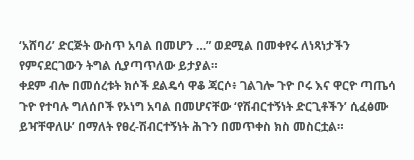‘አሸባሪ’ ድርጅት ውስጥ አባል በመሆን …” ወደሚል በመቀየሩ ለነጻነታችን የምናደርገውን ትግል ሲያጣጥለው ይታያል።
ቀደም ብሎ በመሰረቱት ክሶች ደልዴሳ ዋቆ ጃርሶ፥ ገልገሎ ጉዮ ቦሩ እና ዋርዮ ጣጤሳ ጉዮ የተባሉ ግለሰቦች የኦነግ አባል በመሆናቸው ‘የሽብርተኝነት ድርጊቶችን’ ሲፈፅሙ ይዣቸዋለሁ’ በማለት የፀረ-ሽብርተኝነት ሕጉን በመጥቀስ ክስ መስርቷል።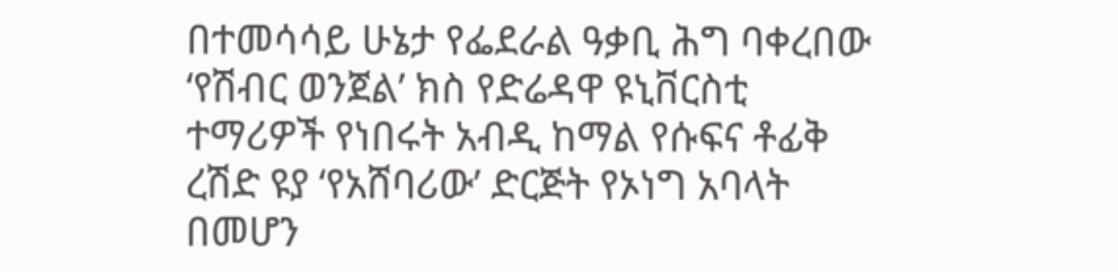በተመሳሳይ ሁኔታ የፌደራል ዓቃቢ ሕግ ባቀረበው ‘የሽብር ወንጀል’ ክስ የድሬዳዋ ዩኒቨርስቲ ተማሪዎች የነበሩት አብዲ ከማል የሱፍና ቶፊቅ ረሽድ ዩያ ‘የአሸባሪው’ ድርጅት የኦነግ አባላት በመሆን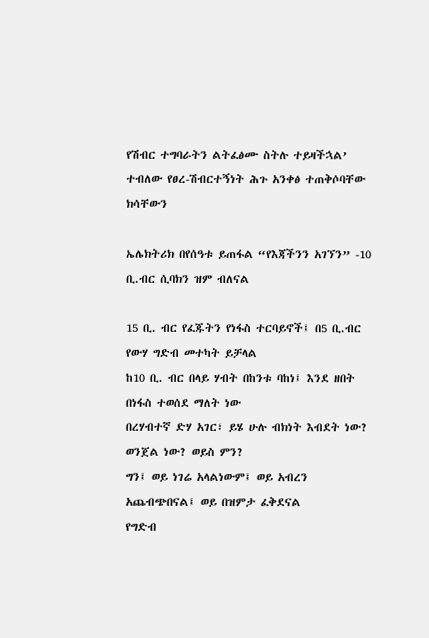የሽብር ተግባራትን ልትፈፅሙ ስትሉ ተይዛችኋል’ ተብለው የፀረ-ሽብርተኝነት ሕጉ አንቀፅ ተጠቅሶባቸው ክሳቸውን

ኤሌክትሪክ በየሰዓቱ ይጠፋል “የእጃችንን አገኘን” -10 ቢ.ብር ሲባክን ዝም ብለናል

15 ቢ. ብር የፈጁትን የነፋስ ተርባይኖች፤ በ5 ቢ.ብር የውሃ ግድብ መተካት ይቻላል
ከ10 ቢ. ብር በላይ ሃብት በከንቱ ባከነ፤ እንደ ዘበት በነፋስ ተወሰደ ማለት ነው
በረሃብተኛ ድሃ አገር፣ ይሄ ሁሉ ብክነት እብደት ነው? ወንጀል ነው? ወይስ ምን?
ግን፤ ወይ ነገሬ አላልነውም፤ ወይ አብረን አጨብጭበናል፤ ወይ በዝምታ ፈቅደናል
የግድብ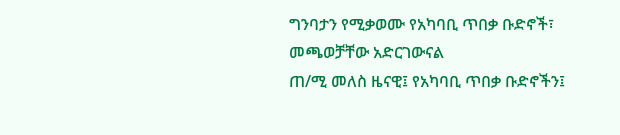ግንባታን የሚቃወሙ የአካባቢ ጥበቃ ቡድኖች፣ መጫወቻቸው አድርገውናል
ጠ/ሚ መለስ ዜናዊ፤ የአካባቢ ጥበቃ ቡድኖችን፤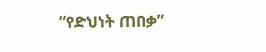“የድህነት ጠበቃ”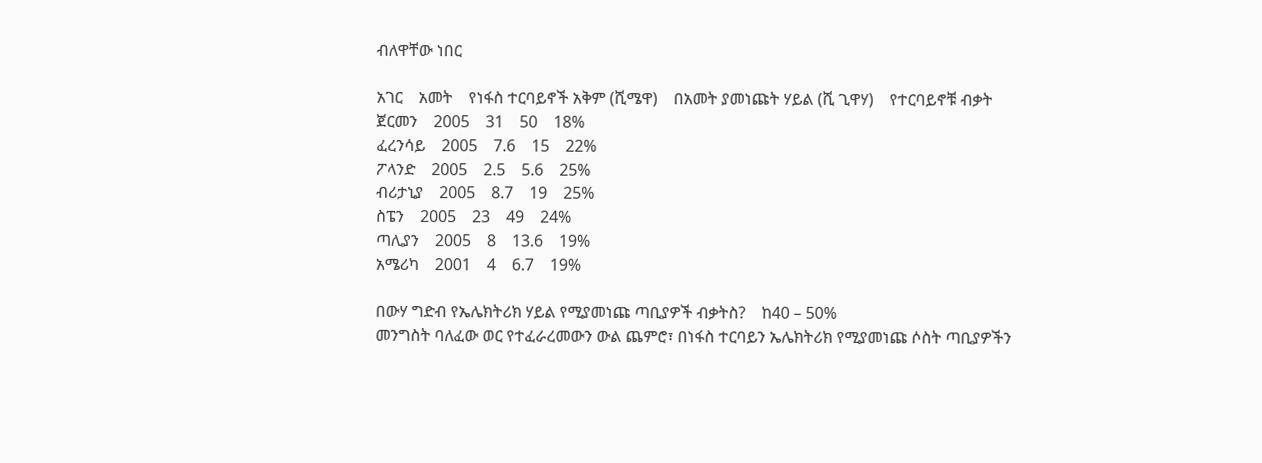ብለዋቸው ነበር

አገር    አመት    የነፋስ ተርባይኖች አቅም (ሺሜዋ)    በአመት ያመነጩት ሃይል (ሺ ጊዋሃ)    የተርባይኖቹ ብቃት
ጀርመን    2005    31    50    18%
ፈረንሳይ    2005    7.6    15    22%
ፖላንድ    2005    2.5    5.6    25%
ብሪታኒያ    2005    8.7    19    25%
ስፔን    2005    23    49    24%
ጣሊያን    2005    8    13.6    19%
አሜሪካ    2001    4    6.7    19%

በውሃ ግድብ የኤሌክትሪክ ሃይል የሚያመነጩ ጣቢያዎች ብቃትስ?    ከ40 – 50%
መንግስት ባለፈው ወር የተፈራረመውን ውል ጨምሮ፣ በነፋስ ተርባይን ኤሌክትሪክ የሚያመነጩ ሶስት ጣቢያዎችን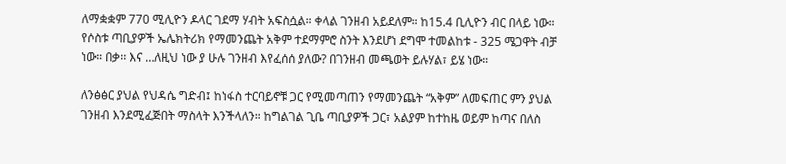ለማቋቋም 770 ሚሊዮን ዶላር ገደማ ሃብት አፍስሷል። ቀላል ገንዘብ አይደለም። ከ15.4 ቢሊዮን ብር በላይ ነው። የሶስቱ ጣቢያዎች ኤሌክትሪክ የማመንጨት አቅም ተደማምሮ ስንት እንደሆነ ደግሞ ተመልከቱ - 325 ሜጋዋት ብቻ ነው። በቃ፡፡ እና …ለዚህ ነው ያ ሁሉ ገንዘብ እየፈሰሰ ያለው? በገንዘብ መጫወት ይሉሃል፣ ይሄ ነው።

ለንፅፅር ያህል የህዳሴ ግድብ፤ ከነፋስ ተርባይኖቹ ጋር የሚመጣጠን የማመንጨት “አቅም” ለመፍጠር ምን ያህል ገንዘብ እንደሚፈጅበት ማስላት እንችላለን። ከግልገል ጊቤ ጣቢያዎች ጋር፣ አልያም ከተከዜ ወይም ከጣና በለስ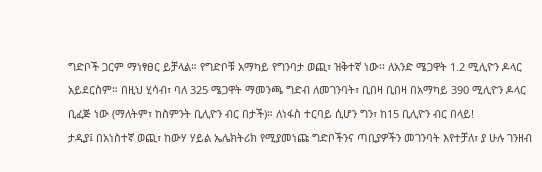ግድቦች ጋርም ማነፃፀር ይቻላል። የግድቦቹ አማካይ የግንባታ ወጪ፣ ዝቅተኛ ነው፡፡ ለአንድ ሜጋዋት 1.2 ሚሊዮን ዶላር አይደርስም። በዚህ ሂሳብ፣ ባለ 325 ሜጋዋት ማመንጫ ግድብ ለመገንባት፣ ቢበዛ ቢበዛ በአማካይ 390 ሚሊዮን ዶላር ቢፈጅ ነው (ማለትም፣ ከስምንት ቢሊዮን ብር በታች)። ለነፋስ ተርባይ ሲሆን ግን፣ ከ15 ቢሊዮን ብር በላይ!
ታዲያ፤ በአነስተኛ ወጪ፣ ከውሃ ሃይል ኤሌክትሪክ የሚያመነጩ ግድቦችንና ጣቢያዎችን መገንባት እየተቻለ፣ ያ ሁሉ ገንዘብ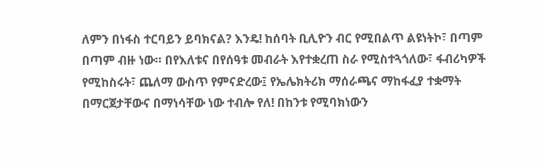ለምን በነፋስ ተርባይን ይባክናል? እንዴ! ከሰባት ቢሊዮን ብር የሚበልጥ ልዩነትኮ፣ በጣም በጣም ብዙ ነው። በየእለቱና በየሰዓቱ መብራት እየተቋረጠ ስራ የሚስተጓጎለው፣ ፋብሪካዎች የሚከስሩት፣ ጨለማ ውስጥ የምናድረው፤ የኤሌክትሪክ ማሰራጫና ማከፋፈያ ተቋማት በማርጀታቸውና በማነሳቸው ነው ተብሎ የለ! በከንቱ የሚባክነውን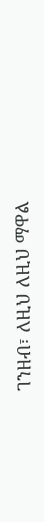ገንዘብ፣ ለዚህ ለዚህ ማዋል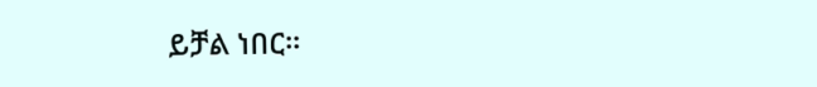ይቻል ነበር።